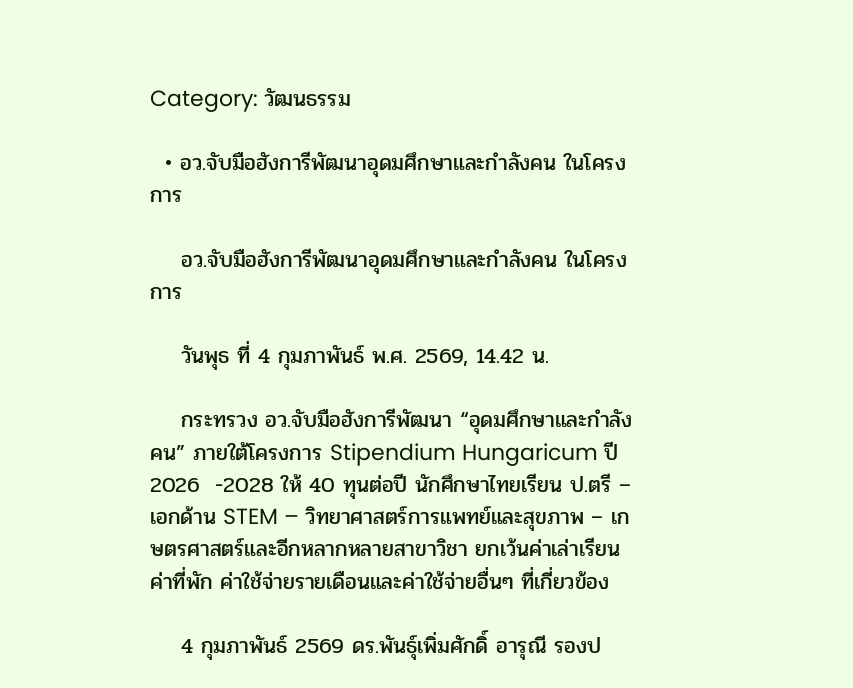Category: วัฒนธรรม

  • อว.จับมือฮังการีพัฒนาอุดมศึกษาและกำลังคน ในโครงการ

    อว.จับมือฮังการีพัฒนาอุดมศึกษาและกำลังคน ในโครงการ

    วันพุธ ที่ 4 กุมภาพันธ์ พ.ศ. 2569, 14.42 น.

    กระทรวง อว.จับมือฮังการีพัฒนา “อุดมศึกษาและกำลังคน” ภายใต้โครงการ Stipendium Hungaricum ปี 2026  -2028 ให้ 40 ทุนต่อปี นักศึกษาไทยเรียน ป.ตรี – เอกด้าน STEM – วิทยาศาสตร์การแพทย์และสุขภาพ – เกษตรศาสตร์และอีกหลากหลายสาขาวิชา ยกเว้นค่าเล่าเรียน ค่าที่พัก ค่าใช้จ่ายรายเดือนและค่าใช้จ่ายอื่นๆ ที่เกี่ยวข้อง

    4 กุมภาพันธ์ 2569 ดร.พันธุ์เพิ่มศักดิ์ อารุณี รองป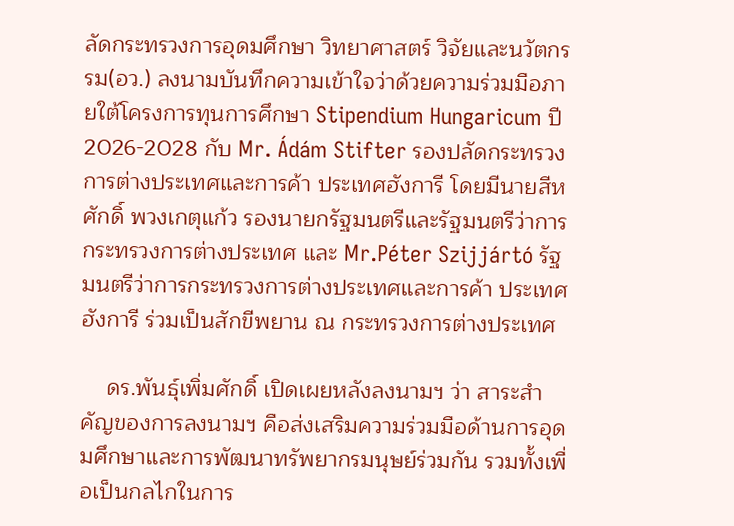ลัดกระทรวงการอุดมศึกษา วิทยาศาสตร์ วิจัยและนวัตกรรม(อว.) ลงนามบันทึกความเข้าใจว่าด้วยความร่วมมือภายใต้โครงการทุนการศึกษา Stipendium Hungaricum ปี 2026-2028 กับ Mr. Ádám Stifter รองปลัดกระทรวงการต่างประเทศและการค้า ประเทศฮังการี โดยมีนายสีหศักดิ์ พวงเกตุแก้ว รองนายกรัฐมนตรีและรัฐมนตรีว่าการกระทรวงการต่างประเทศ และ Mr.Péter Szijjártó รัฐมนตรีว่าการกระทรวงการต่างประเทศและการค้า ประเทศฮังการี ร่วมเป็นสักขีพยาน ณ กระทรวงการต่างประเทศ

    ดร.พันธุ์เพิ่มศักดิ์ เปิดเผยหลังลงนามฯ ว่า สาระสำคัญของการลงนามฯ คือส่งเสริมความร่วมมือด้านการอุดมศึกษาและการพัฒนาทรัพยากรมนุษย์ร่วมกัน รวมทั้งเพื่อเป็นกลไกในการ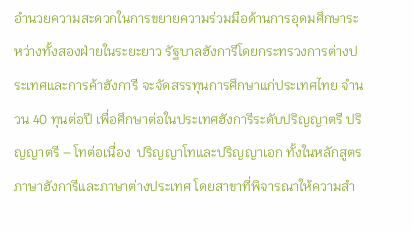อำนวยความสะดวกในการขยายความร่วมมือด้านการอุดมศึกษาระหว่างทั้งสองฝ่ายในระยะยาว รัฐบาลฮังการีโดยกระทรวงการต่างประเทศและการค้าฮังการี จะจัดสรรทุนการศึกษาแก่ประเทศไทย จำนวน 40 ทุนต่อปี เพื่อศึกษาต่อในประเทศฮังการีระดับปริญญาตรี ปริญญาตรี – โทต่อเนื่อง  ปริญญาโทและปริญญาเอก ทั้งในหลักสูตรภาษาฮังการีและภาษาต่างประเทศ โดยสาขาที่พิจารณาให้ความสำ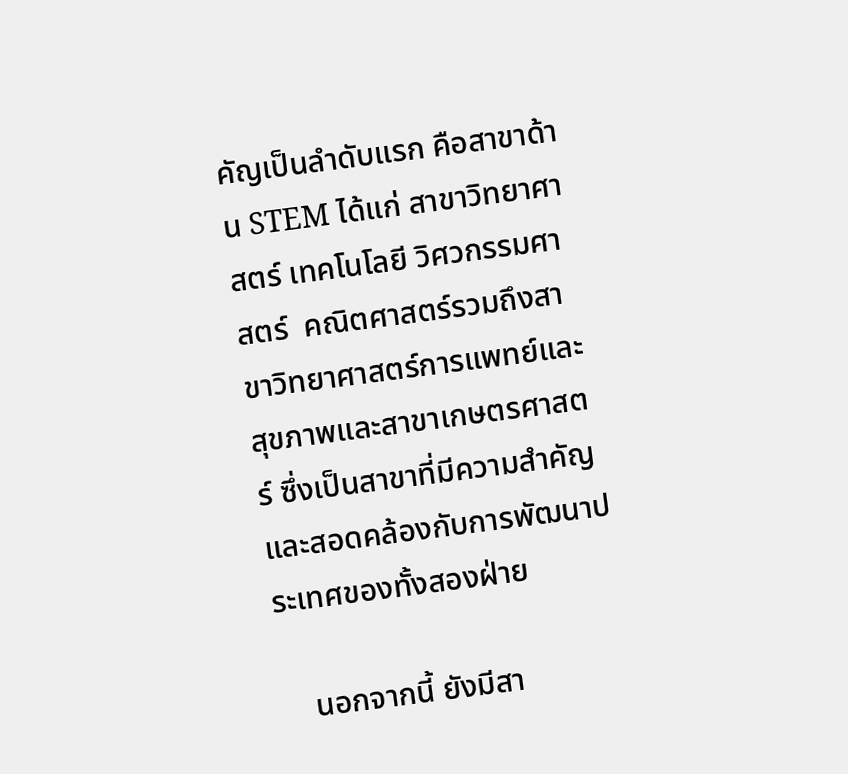คัญเป็นลำดับแรก คือสาขาด้าน STEM ได้แก่ สาขาวิทยาศาสตร์ เทคโนโลยี วิศวกรรมศาสตร์  คณิตศาสตร์รวมถึงสาขาวิทยาศาสตร์การแพทย์และสุขภาพและสาขาเกษตรศาสตร์ ซึ่งเป็นสาขาที่มีความสำคัญและสอดคล้องกับการพัฒนาประเทศของทั้งสองฝ่าย

    นอกจากนี้ ยังมีสา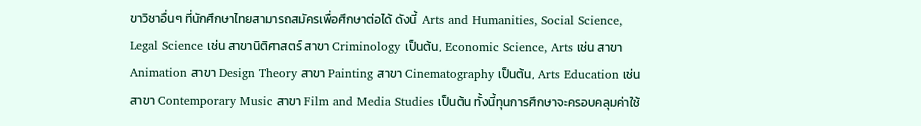ขาวิชาอื่นๆ ที่นักศึกษาไทยสามารถสมัครเพื่อศึกษาต่อได้ ดังนี้  Arts and Humanities, Social Science, Legal Science เช่น สาขานิติศาสตร์ สาขา Criminology เป็นต้น, Economic Science, Arts เช่น สาขา Animation สาขา Design Theory สาขา Painting สาขา Cinematography เป็นต้น, Arts Education เช่น สาขา Contemporary Music สาขา Film and Media Studies เป็นต้น ทั้งนี้ทุนการศึกษาจะครอบคลุมค่าใช้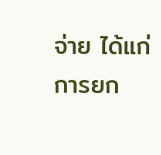จ่าย ได้แก่ การยก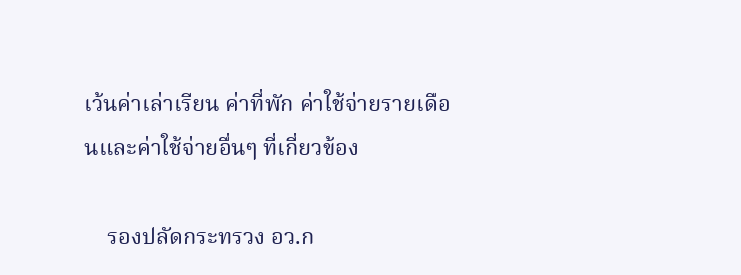เว้นค่าเล่าเรียน ค่าที่พัก ค่าใช้จ่ายรายเดือนและค่าใช้จ่ายอื่นๆ ที่เกี่ยวข้อง

    รองปลัดกระทรวง อว.ก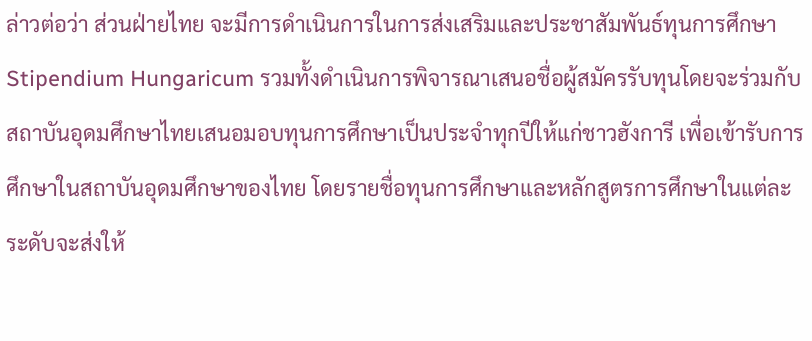ล่าวต่อว่า ส่วนฝ่ายไทย จะมีการดำเนินการในการส่งเสริมและประชาสัมพันธ์ทุนการศึกษา Stipendium Hungaricum รวมทั้งดำเนินการพิจารณาเสนอชื่อผู้สมัครรับทุนโดยจะร่วมกับสถาบันอุดมศึกษาไทยเสนอมอบทุนการศึกษาเป็นประจำทุกปีให้แก่ชาวฮังการี เพื่อเข้ารับการศึกษาในสถาบันอุดมศึกษาของไทย โดยรายชื่อทุนการศึกษาและหลักสูตรการศึกษาในแต่ละระดับจะส่งให้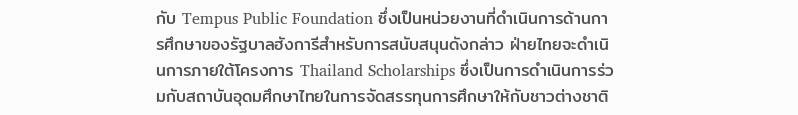กับ Tempus Public Foundation ซึ่งเป็นหน่วยงานที่ดำเนินการด้านการศึกษาของรัฐบาลฮังการีสำหรับการสนับสนุนดังกล่าว ฝ่ายไทยจะดำเนินการภายใต้โครงการ Thailand Scholarships ซึ่งเป็นการดำเนินการร่วมกับสถาบันอุดมศึกษาไทยในการจัดสรรทุนการศึกษาให้กับชาวต่างชาติ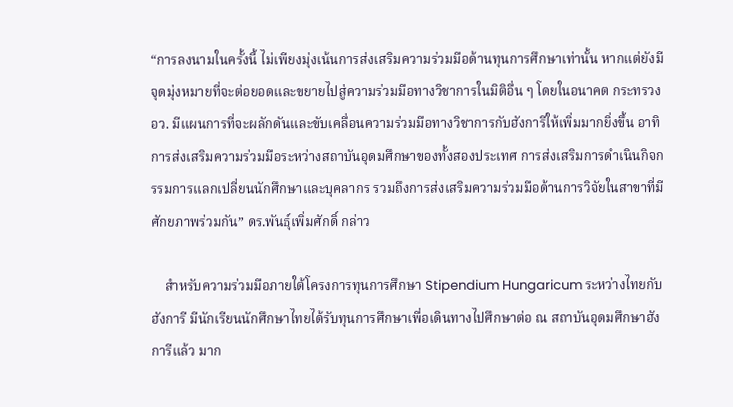“การลงนามในครั้งนี้ ไม่เพียงมุ่งเน้นการส่งเสริมความร่วมมือด้านทุนการศึกษาเท่านั้น หากแต่ยังมีจุดมุ่งหมายที่จะต่อยอดและขยายไปสู่ความร่วมมือทางวิชาการในมิติอื่น ๆ โดยในอนาคต กระทรวง อว. มีแผนการที่จะผลักดันและขับเคลื่อนความร่วมมือทางวิชาการกับฮังการีให้เพิ่มมากยิ่งขึ้น อาทิ การส่งเสริมความร่วมมือระหว่างสถาบันอุดมศึกษาของทั้งสองประเทศ การส่งเสริมการดำเนินกิจกรรมการแลกเปลี่ยนนักศึกษาและบุคลากร รวมถึงการส่งเสริมความร่วมมือด้านการวิจัยในสาขาที่มีศักยภาพร่วมกัน” ดร.พันธุ์เพิ่มศักดิ์ กล่าว

    สำหรับความร่วมมือภายใต้โครงการทุนการศึกษา Stipendium Hungaricum ระหว่างไทยกับฮังการี มีนักเรียนนักศึกษาไทยได้รับทุนการศึกษาเพื่อเดินทางไปศึกษาต่อ ณ สถาบันอุดมศึกษาฮังการีแล้ว มาก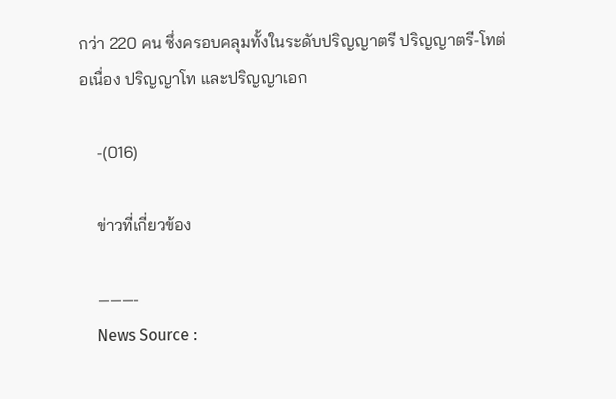กว่า 220 คน ซึ่งครอบคลุมทั้งในระดับปริญญาตรี ปริญญาตรี-โทต่อเนื่อง ปริญญาโท และปริญญาเอก

    -(016)

    ข่าวที่เกี่ยวข้อง

    ———-
    News Source :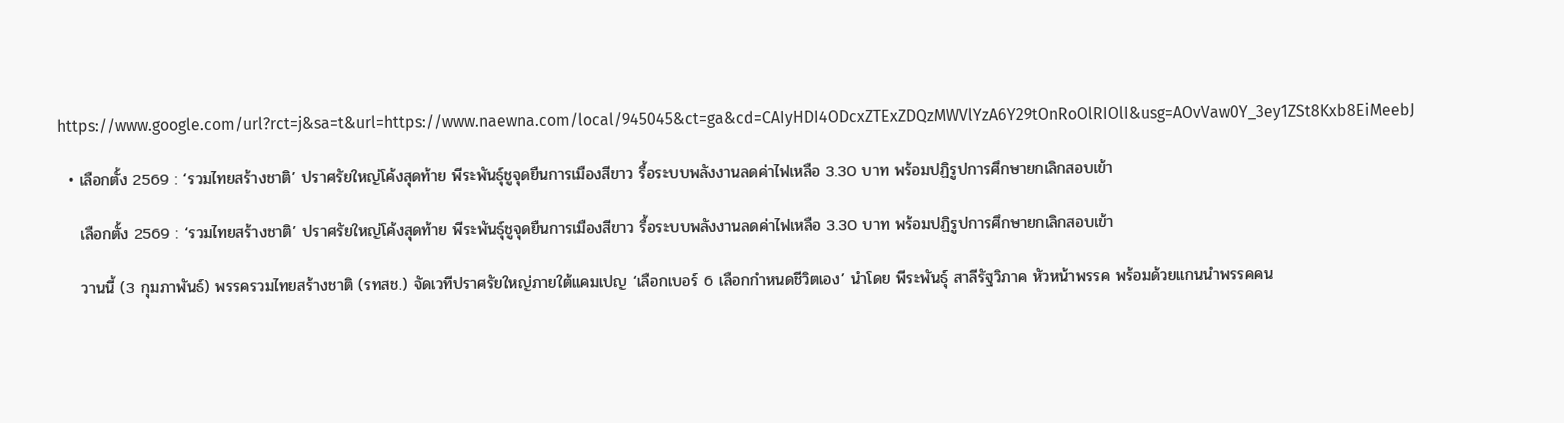https://www.google.com/url?rct=j&sa=t&url=https://www.naewna.com/local/945045&ct=ga&cd=CAIyHDI4ODcxZTExZDQzMWVlYzA6Y29tOnRoOlRIOlI&usg=AOvVaw0Y_3ey1ZSt8Kxb8EiMeebJ

  • เลือกตั้ง 2569 : ‘รวมไทยสร้างชาติ’ ปราศรัยใหญ่โค้งสุดท้าย พีระพันธุ์ชูจุดยืนการเมืองสีขาว รื้อระบบพลังงานลดค่าไฟเหลือ 3.30 บาท พร้อมปฏิรูปการศึกษายกเลิกสอบเข้า

    เลือกตั้ง 2569 : ‘รวมไทยสร้างชาติ’ ปราศรัยใหญ่โค้งสุดท้าย พีระพันธุ์ชูจุดยืนการเมืองสีขาว รื้อระบบพลังงานลดค่าไฟเหลือ 3.30 บาท พร้อมปฏิรูปการศึกษายกเลิกสอบเข้า

    วานนี้ (3 กุมภาพันธ์) พรรครวมไทยสร้างชาติ (รทสช.) จัดเวทีปราศรัยใหญ่ภายใต้แคมเปญ ‘เลือกเบอร์ 6 เลือกกำหนดชีวิตเอง’ นำโดย พีระพันธุ์ สาลีรัฐวิภาค หัวหน้าพรรค พร้อมด้วยแกนนำพรรคคน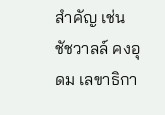สำคัญ เช่น ชัชวาลล์ คงอุดม เลขาธิกา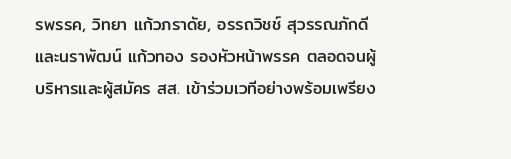รพรรค, วิทยา แก้วภราดัย, อรรถวิชช์ สุวรรณภักดี และนราพัฒน์ แก้วทอง รองหัวหน้าพรรค ตลอดจนผู้บริหารและผู้สมัคร สส. เข้าร่วมเวทีอย่างพร้อมเพรียง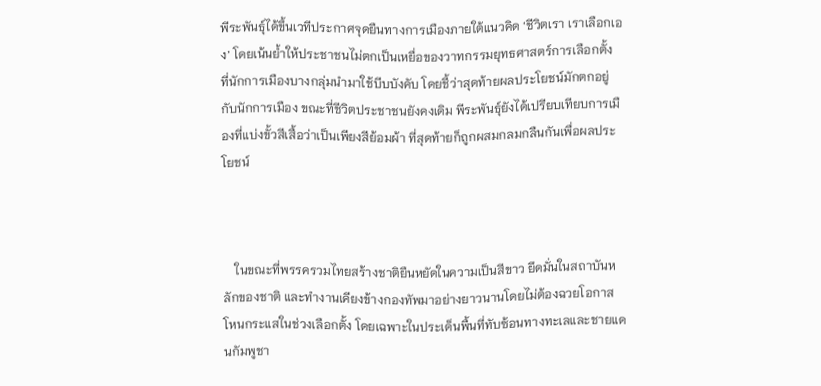พีระพันธุ์ได้ขึ้นเวทีประกาศจุดยืนทางการเมืองภายใต้แนวคิด ‘ชีวิตเรา เราเลือกเอง’ โดยเน้นย้ำให้ประชาชนไม่ตกเป็นเหยื่อของวาทกรรมยุทธศาสตร์การเลือกตั้ง ที่นักการเมืองบางกลุ่มนำมาใช้บีบบังคับ โดยชี้ว่าสุดท้ายผลประโยชน์มักตกอยู่กับนักการเมือง ขณะที่ชีวิตประชาชนยังคงเดิม พีระพันธุ์ยังได้เปรียบเทียบการเมืองที่แบ่งขั้วสีเสื้อว่าเป็นเพียงสีย้อมผ้า ที่สุดท้ายก็ถูกผสมกลมกลืนกันเพื่อผลประโยชน์



    ในขณะที่พรรครวมไทยสร้างชาติยืนหยัดในความเป็นสีขาว ยึดมั่นในสถาบันหลักของชาติ และทำงานเคียงข้างกองทัพมาอย่างยาวนานโดยไม่ต้องฉวยโอกาสโหนกระแสในช่วงเลือกตั้ง โดยเฉพาะในประเด็นพื้นที่ทับซ้อนทางทะเลและชายแดนกัมพูชา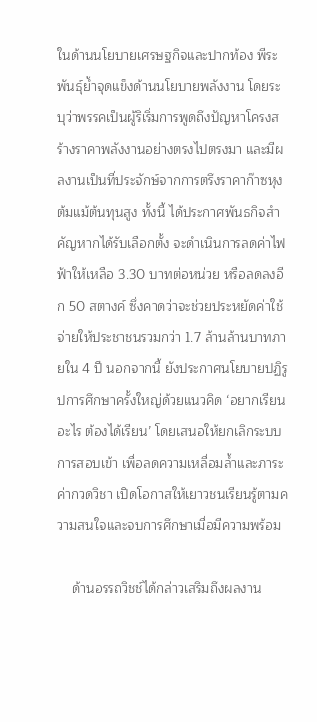ในด้านนโยบายเศรษฐกิจและปากท้อง พีระพันธุ์ย้ำจุดแข็งด้านนโยบายพลังงาน โดยระบุว่าพรรคเป็นผู้ริเริ่มการพูดถึงปัญหาโครงสร้างราคาพลังงานอย่างตรงไปตรงมา และมีผลงานเป็นที่ประจักษ์จากการตรึงราคาก๊าซหุงต้มแม้ต้นทุนสูง ทั้งนี้ ได้ประกาศพันธกิจสำคัญหากได้รับเลือกตั้ง จะดำเนินการลดค่าไฟฟ้าให้เหลือ 3.30 บาทต่อหน่วย หรือลดลงอีก 50 สตางค์ ซึ่งคาดว่าจะช่วยประหยัดค่าใช้จ่ายให้ประชาชนรวมกว่า 1.7 ล้านล้านบาทภายใน 4 ปี นอกจากนี้ ยังประกาศนโยบายปฏิรูปการศึกษาครั้งใหญ่ด้วยแนวคิด ‘อยากเรียนอะไร ต้องได้เรียน’ โดยเสนอให้ยกเลิกระบบการสอบเข้า เพื่อลดความเหลื่อมล้ำและภาระค่ากวดวิชา เปิดโอกาสให้เยาวชนเรียนรู้ตามความสนใจและจบการศึกษาเมื่อมีความพร้อม

    ด้านอรรถวิชช์ได้กล่าวเสริมถึงผลงาน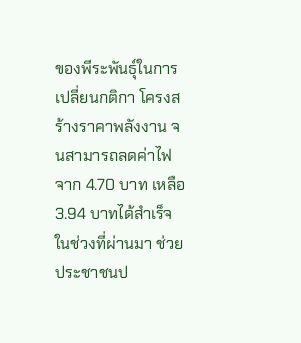ของพีระพันธุ์ในการเปลี่ยนกติกา โครงสร้างราคาพลังงาน จนสามารถลดค่าไฟจาก 4.70 บาท เหลือ 3.94 บาทได้สำเร็จในช่วงที่ผ่านมา ช่วยประชาชนป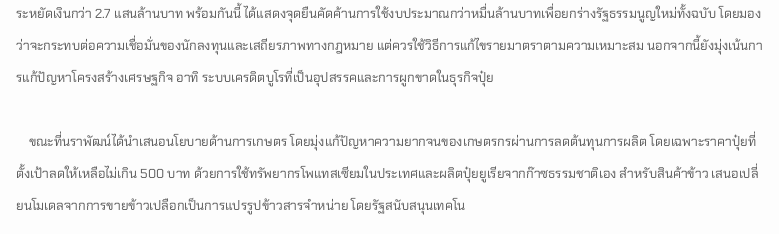ระหยัดเงินกว่า 2.7 แสนล้านบาท พร้อมกันนี้ ได้แสดงจุดยืนคัดค้านการใช้งบประมาณกว่าหมื่นล้านบาทเพื่อยกร่างรัฐธรรมนูญใหม่ทั้งฉบับ โดยมองว่าจะกระทบต่อความเชื่อมั่นของนักลงทุนและเสถียรภาพทางกฎหมาย แต่ควรใช้วิธีการแก้ไขรายมาตราตามความเหมาะสม นอกจากนี้ยังมุ่งเน้นการแก้ปัญหาโครงสร้างเศรษฐกิจ อาทิ ระบบเครดิตบูโรที่เป็นอุปสรรคและการผูกขาดในธุรกิจปุ๋ย

    ขณะที่นราพัฒน์ได้นำเสนอนโยบายด้านการเกษตร โดยมุ่งแก้ปัญหาความยากจนของเกษตรกรผ่านการลดต้นทุนการผลิต โดยเฉพาะราคาปุ๋ยที่ตั้งเป้าลดให้เหลือไม่เกิน 500 บาท ด้วยการใช้ทรัพยากรโพแทสเซียมในประเทศและผลิตปุ๋ยยูเรียจากก๊าซธรรมชาติเอง สำหรับสินค้าข้าว เสนอเปลี่ยนโมเดลจากการขายข้าวเปลือกเป็นการแปรรูปข้าวสารจำหน่าย โดยรัฐสนับสนุนเทคโน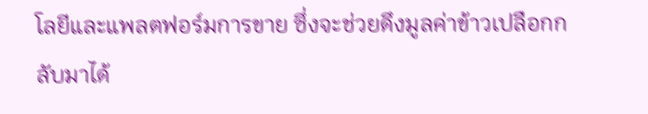โลยีและแพลตฟอร์มการขาย ซึ่งจะช่วยดึงมูลค่าข้าวเปลือกกลับมาได้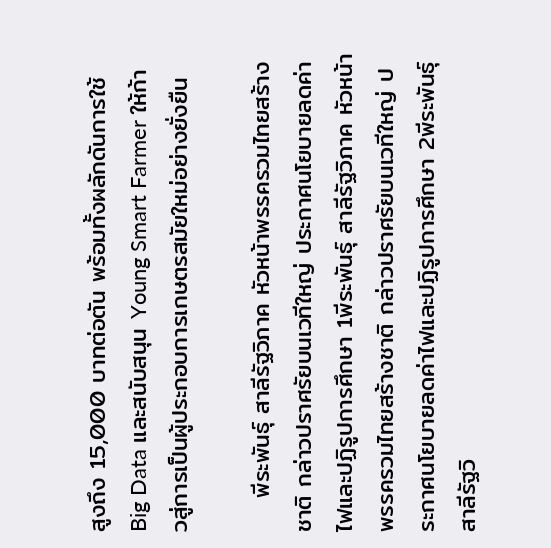สูงถึง 15,000 บาทต่อตัน พร้อมทั้งผลักดันการใช้ Big Data และสนับสนุน Young Smart Farmer ให้ก้าวสู่การเป็นผู้ประกอบการเกษตรสมัยใหม่อย่างยั่งยืน

    พีระพันธุ์ สาลีรัฐวิภาค หัวหน้าพรรครวมไทยสร้างชาติ กล่าวปราศรัยบนเวทีใหญ่ ประกาศนโยบายลดค่าไฟและปฏิรูปการศึกษา 1พีระพันธุ์ สาลีรัฐวิภาค หัวหน้าพรรครวมไทยสร้างชาติ กล่าวปราศรัยบนเวทีใหญ่ ประกาศนโยบายลดค่าไฟและปฏิรูปการศึกษา 2พีระพันธุ์ สาลีรัฐวิ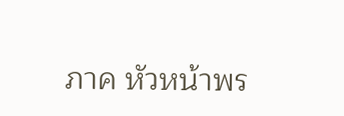ภาค หัวหน้าพร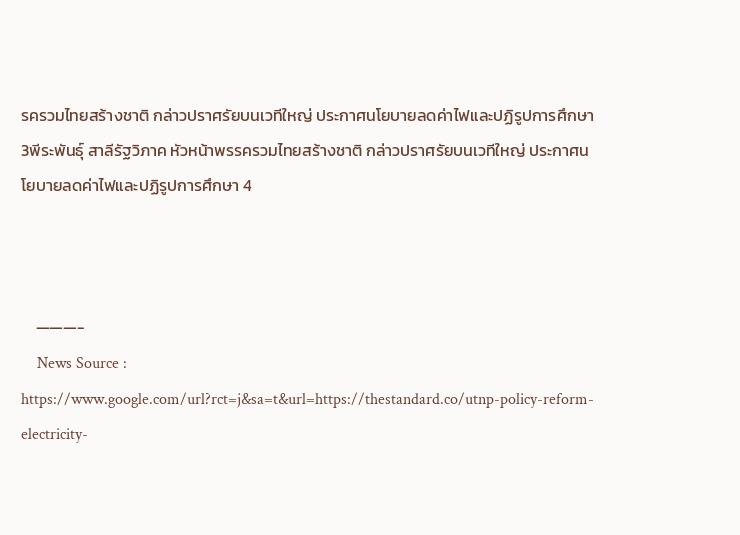รครวมไทยสร้างชาติ กล่าวปราศรัยบนเวทีใหญ่ ประกาศนโยบายลดค่าไฟและปฏิรูปการศึกษา 3พีระพันธุ์ สาลีรัฐวิภาค หัวหน้าพรรครวมไทยสร้างชาติ กล่าวปราศรัยบนเวทีใหญ่ ประกาศนโยบายลดค่าไฟและปฏิรูปการศึกษา 4



    ———-
    News Source : https://www.google.com/url?rct=j&sa=t&url=https://thestandard.co/utnp-policy-reform-electricity-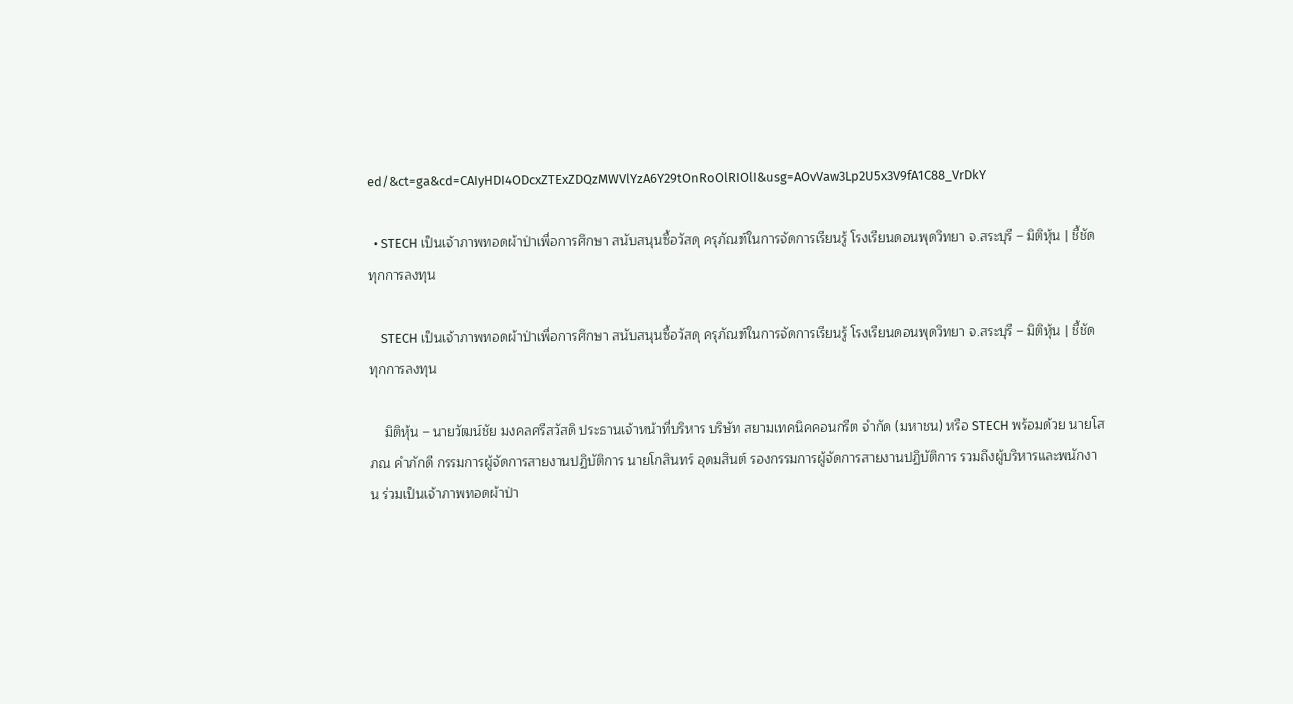ed/&ct=ga&cd=CAIyHDI4ODcxZTExZDQzMWVlYzA6Y29tOnRoOlRIOlI&usg=AOvVaw3Lp2U5x3V9fA1C88_VrDkY

  • STECH เป็นเจ้าภาพทอดผ้าป่าเพื่อการศึกษา สนับสนุนซื้อวัสดุ ครุภัณฑ์ในการจัดการเรียนรู้ โรงเรียนดอนพุดวิทยา จ.สระบุรี – มิติหุ้น | ชี้ชัดทุกการลงทุน

    STECH เป็นเจ้าภาพทอดผ้าป่าเพื่อการศึกษา สนับสนุนซื้อวัสดุ ครุภัณฑ์ในการจัดการเรียนรู้ โรงเรียนดอนพุดวิทยา จ.สระบุรี – มิติหุ้น | ชี้ชัดทุกการลงทุน

    มิติหุ้น – นายวัฒน์ชัย มงคลศรีสวัสดิ ประธานเจ้าหน้าที่บริหาร บริษัท สยามเทคนิคคอนกรีต จำกัด (มหาชน) หรือ STECH พร้อมด้วย นายโสภณ คำภักดี กรรมการผู้จัดการสายงานปฏิบัติการ นายโกสินทร์ อุดมสินต์ รองกรรมการผู้จัดการสายงานปฏิบัติการ รวมถึงผู้บริหารและพนักงาน ร่วมเป็นเจ้าภาพทอดผ้าป่า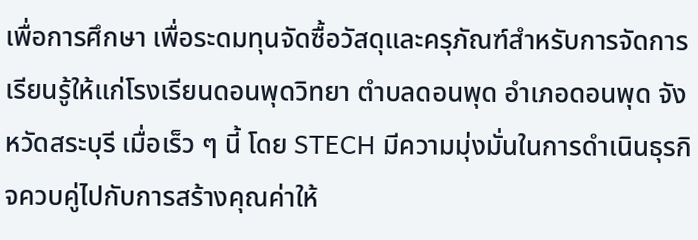เพื่อการศึกษา เพื่อระดมทุนจัดซื้อวัสดุและครุภัณฑ์สำหรับการจัดการเรียนรู้ให้แก่โรงเรียนดอนพุดวิทยา ตำบลดอนพุด อำเภอดอนพุด จังหวัดสระบุรี เมื่อเร็ว ๆ นี้ โดย STECH มีความมุ่งมั่นในการดำเนินธุรกิจควบคู่ไปกับการสร้างคุณค่าให้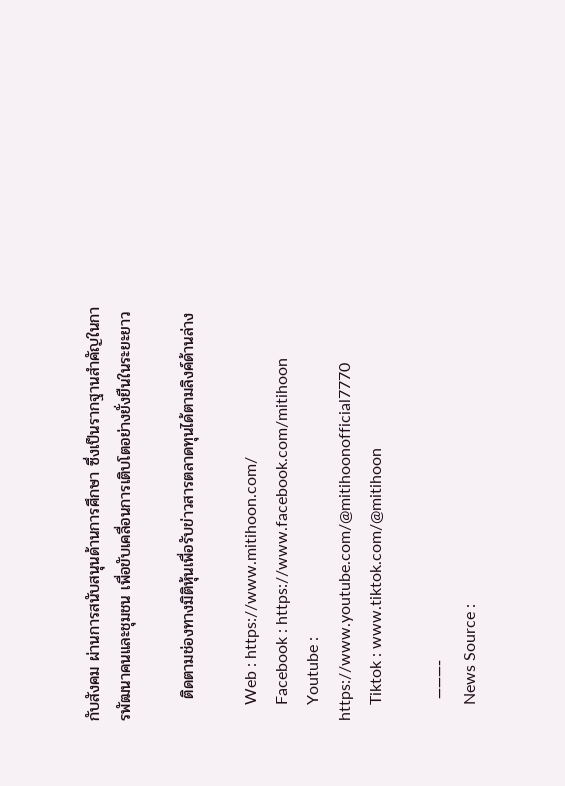กับสังคม ผ่านการสนับสนุนด้านการศึกษา ซึ่งเป็นรากฐานสำคัญในการพัฒนาคนและชุมชน เพื่อขับเคลื่อนการเติบโตอย่างยั่งยืนในระยะยาว

    ติดตามช่องทางมิติหุ้นเพื่อรับข่าวสารตลาดทุนได้ตามลิงค์ด้านล่าง

    Web : https://www.mitihoon.com/
    Facebook : https://www.facebook.com/mitihoon
    Youtube : https://www.youtube.com/@mitihoonofficial7770
    Tiktok : www.tiktok.com/@mitihoon

    ———-
    News Source :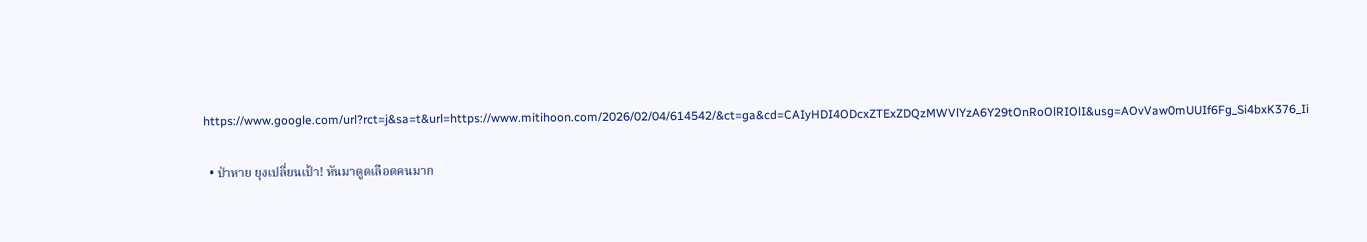https://www.google.com/url?rct=j&sa=t&url=https://www.mitihoon.com/2026/02/04/614542/&ct=ga&cd=CAIyHDI4ODcxZTExZDQzMWVlYzA6Y29tOnRoOlRIOlI&usg=AOvVaw0mUUIf6Fg_Si4bxK376_Ii

  • ป่าหาย ยุงเปลี่ยนเป้า! หันมาดูดเลือดคนมาก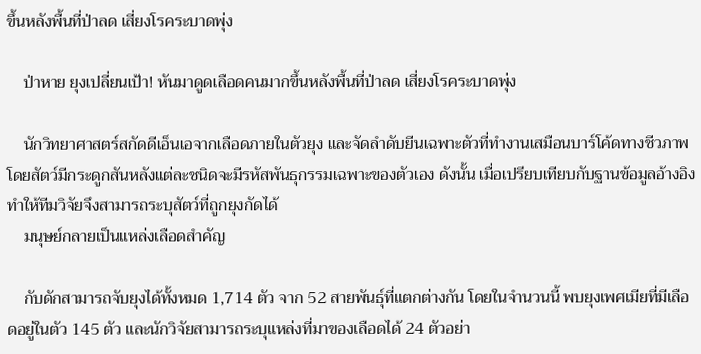ขึ้นหลังพื้นที่ป่าลด เสี่ยงโรคระบาดพุ่ง

    ป่าหาย ยุงเปลี่ยนเป้า! หันมาดูดเลือดคนมากขึ้นหลังพื้นที่ป่าลด เสี่ยงโรคระบาดพุ่ง

    นักวิทยาศาสตร์สกัดดีเอ็นเอจากเลือดภายในตัวยุง และจัดลำดับยีนเฉพาะตัวที่ทำงานเสมือนบาร์โค้ดทางชีวภาพ โดยสัตว์มีกระดูกสันหลังแต่ละชนิดจะมีรหัสพันธุกรรมเฉพาะของตัวเอง ดังนั้น เมื่อเปรียบเทียบกับฐานข้อมูลอ้างอิง ทำให้ทีมวิจัยจึงสามารถระบุสัตว์ที่ถูกยุงกัดได้
    มนุษย์กลายเป็นแหล่งเลือดสำคัญ

    กับดักสามารถจับยุงได้ทั้งหมด 1,714 ตัว จาก 52 สายพันธุ์ที่แตกต่างกัน โดยในจำนวนนี้ พบยุงเพศเมียที่มีเลือดอยู่ในตัว 145 ตัว และนักวิจัยสามารถระบุแหล่งที่มาของเลือดได้ 24 ตัวอย่า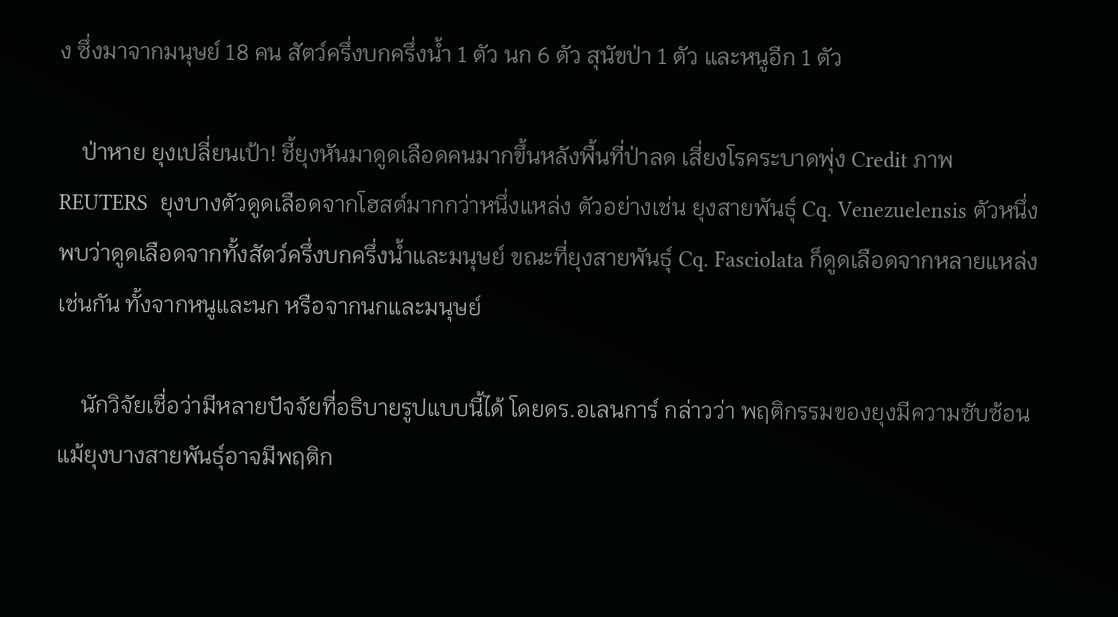ง ซึ่งมาจากมนุษย์ 18 คน สัตว์ครึ่งบกครึ่งน้ำ 1 ตัว นก 6 ตัว สุนัขป่า 1 ตัว และหนูอีก 1 ตัว

    ป่าหาย ยุงเปลี่ยนเป้า! ชี้ยุงหันมาดูดเลือดคนมากขึ้นหลังพื้นที่ป่าลด เสี่ยงโรคระบาดพุ่ง Credit ภาพ REUTERS  ยุงบางตัวดูดเลือดจากโฮสต์มากกว่าหนึ่งแหล่ง ตัวอย่างเช่น ยุงสายพันธุ์ Cq. Venezuelensis ตัวหนึ่ง พบว่าดูดเลือดจากทั้งสัตว์ครึ่งบกครึ่งน้ำและมนุษย์ ขณะที่ยุงสายพันธุ์ Cq. Fasciolata ก็ดูดเลือดจากหลายแหล่ง เช่นกัน ทั้งจากหนูและนก หรือจากนกและมนุษย์

    นักวิจัยเชื่อว่ามีหลายปัจจัยที่อธิบายรูปแบบนี้ได้ โดยดร.อเลนการ์ กล่าวว่า พฤติกรรมของยุงมีความซับซ้อน แม้ยุงบางสายพันธุ์อาจมีพฤติก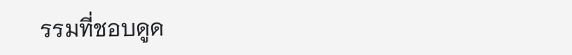รรมที่ชอบดูด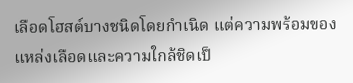เลือดโฮสต์บางชนิดโดยกำเนิด แต่ความพร้อมของแหล่งเลือดและความใกล้ชิดเป็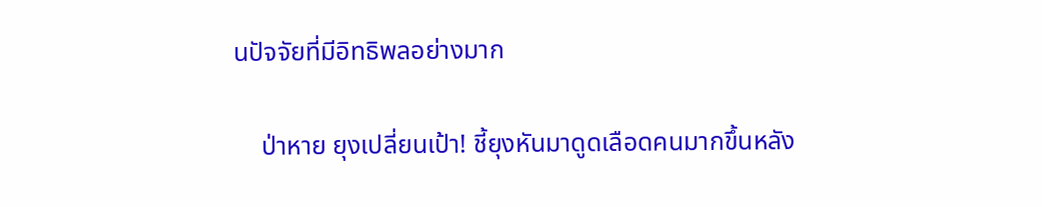นปัจจัยที่มีอิทธิพลอย่างมาก

    ป่าหาย ยุงเปลี่ยนเป้า! ชี้ยุงหันมาดูดเลือดคนมากขึ้นหลัง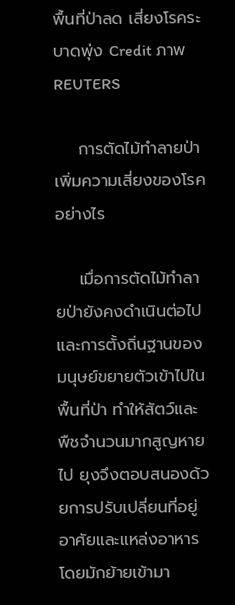พื้นที่ป่าลด เสี่ยงโรคระบาดพุ่ง Credit ภาพ REUTERS

    การตัดไม้ทำลายป่าเพิ่มความเสี่ยงของโรคอย่างไร

    เมื่อการตัดไม้ทำลายป่ายังคงดำเนินต่อไป และการตั้งถิ่นฐานของมนุษย์ขยายตัวเข้าไปในพื้นที่ป่า ทำให้สัตว์และพืชจำนวนมากสูญหายไป ยุงจึงตอบสนองด้วยการปรับเปลี่ยนที่อยู่อาศัยและแหล่งอาหาร โดยมักย้ายเข้ามา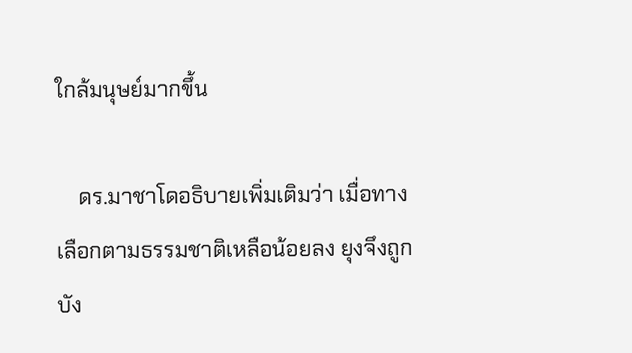ใกล้มนุษย์มากขึ้น

    ดร.มาชาโดอธิบายเพิ่มเติมว่า เมื่อทางเลือกตามธรรมชาติเหลือน้อยลง ยุงจึงถูกบัง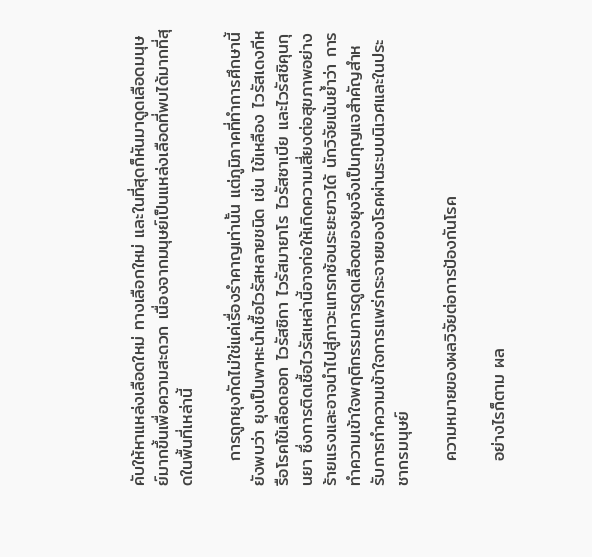คับให้หาแหล่งเลือดใหม่ ทางเลือกใหม่ และในที่สุดก็หันมาดูดเลือดมนุษย์มากขึ้นเพื่อความสะดวก เนื่องจากมนุษย์เป็นแหล่งเลือดที่พบได้มากที่สุดในพื้นที่เหล่านี้

    การถูกยุงกัดไม่ใช่แค่เรื่องรำคาญเท่านั้น แต่ภูมิภาคที่ทำการศึกษานี้ยังพบว่า ยุงเป็นพาหะนำเชื้อไวรัสหลายชนิด เช่น ไข้เหลือง ไวรัสเดงกีหรือโรคไข้เลือดออก ไวรัสซิกา ไวรัสมายาโร ไวรัสซาเบีย และไวรัสชิคุนกุนยา ซึ่งการติดเชื้อไวรัสเหล่านี้อาจก่อให้เกิดความเสี่ยงต่อสุขภาพอย่างร้ายแรงและอาจนำไปสู่ภาวะแทรกซ้อนระยะยาวได้ นักวิจัยเน้นย้ำว่า การทำความเข้าใจพฤติกรรมการดูดเลือดของยุงจึงเป็นกุญแจสำคัญสำหรับการทำความเข้าใจการแพร่กระจายของโรคผ่านระบบนิเวศและในประชากรมนุษย์

    ความหมายของผลวิจัยต่อการป้องกันโรค

    อย่างไรก็ตาม ผล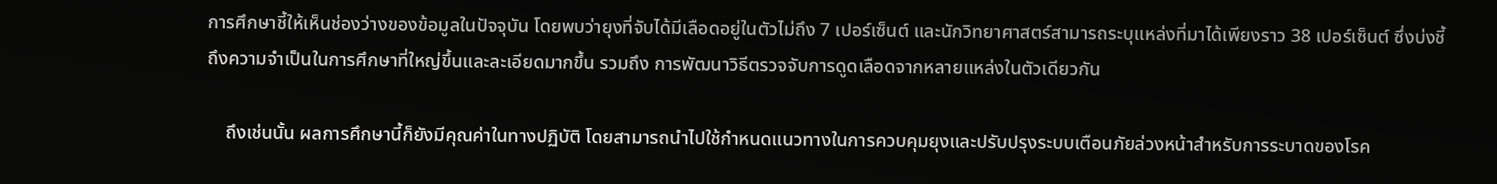การศึกษาชี้ให้เห็นช่องว่างของข้อมูลในปัจจุบัน โดยพบว่ายุงที่จับได้มีเลือดอยู่ในตัวไม่ถึง 7 เปอร์เซ็นต์ และนักวิทยาศาสตร์สามารถระบุแหล่งที่มาได้เพียงราว 38 เปอร์เซ็นต์ ซึ่งบ่งชี้ถึงความจำเป็นในการศึกษาที่ใหญ่ขึ้นและละเอียดมากขึ้น รวมถึง การพัฒนาวิธีตรวจจับการดูดเลือดจากหลายแหล่งในตัวเดียวกัน

    ถึงเช่นนั้น ผลการศึกษานี้ก็ยังมีคุณค่าในทางปฏิบัติ โดยสามารถนำไปใช้กำหนดแนวทางในการควบคุมยุงและปรับปรุงระบบเตือนภัยล่วงหน้าสำหรับการระบาดของโรค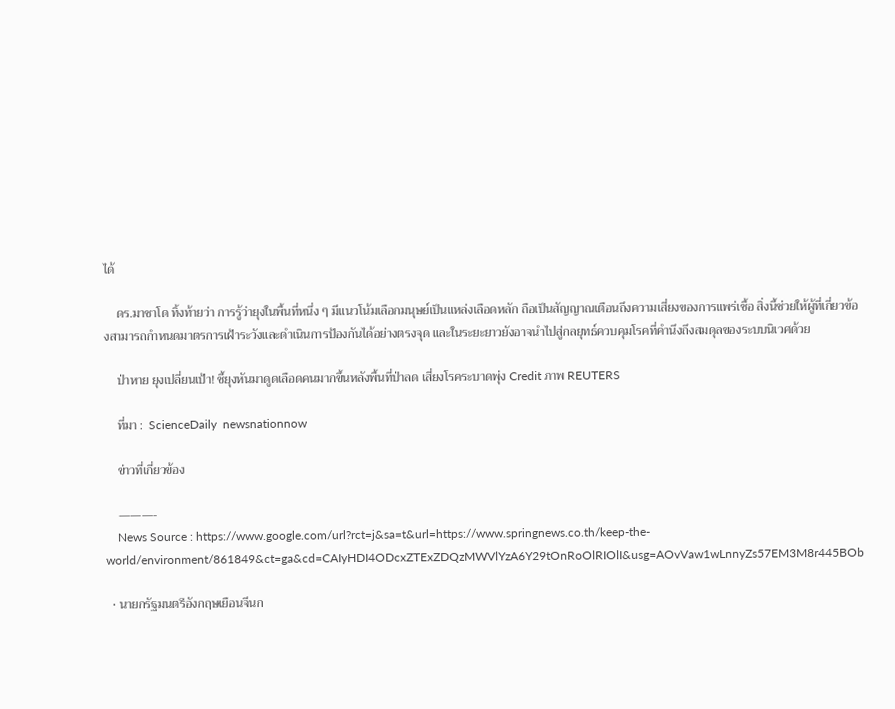ได้

    ดร.มาชาโด ทิ้งท้ายว่า การรู้ว่ายุงในพื้นที่หนึ่ง ๆ มีแนวโน้มเลือกมนุษย์เป็นแหล่งเลือดหลัก ถือเป็นสัญญาณเตือนถึงความเสี่ยงของการแพร่เชื้อ สิ่งนี้ช่วยให้ผู้ที่เกี่ยวข้องสามารถกำหนดมาตรการเฝ้าระวังและดำเนินการป้องกันได้อย่างตรงจุด และในระยะยาวยังอาจนำไปสู่กลยุทธ์ควบคุมโรคที่คำนึงถึงสมดุลของระบบนิเวศด้วย

    ป่าหาย ยุงเปลี่ยนเป้า! ชี้ยุงหันมาดูดเลือดคนมากขึ้นหลังพื้นที่ป่าลด เสี่ยงโรคระบาดพุ่ง Credit ภาพ REUTERS

    ที่มา :  ScienceDaily  newsnationnow

    ข่าวที่เกี่ยวข้อง

    ———-
    News Source : https://www.google.com/url?rct=j&sa=t&url=https://www.springnews.co.th/keep-the-world/environment/861849&ct=ga&cd=CAIyHDI4ODcxZTExZDQzMWVlYzA6Y29tOnRoOlRIOlI&usg=AOvVaw1wLnnyZs57EM3M8r445BOb

  • นายกรัฐมนตรีอังกฤษเยือนจีนก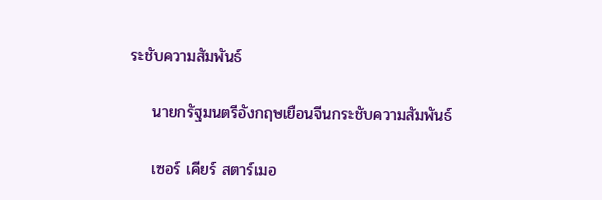ระชับความสัมพันธ์

    นายกรัฐมนตรีอังกฤษเยือนจีนกระชับความสัมพันธ์

    เซอร์ เคียร์ สตาร์เมอ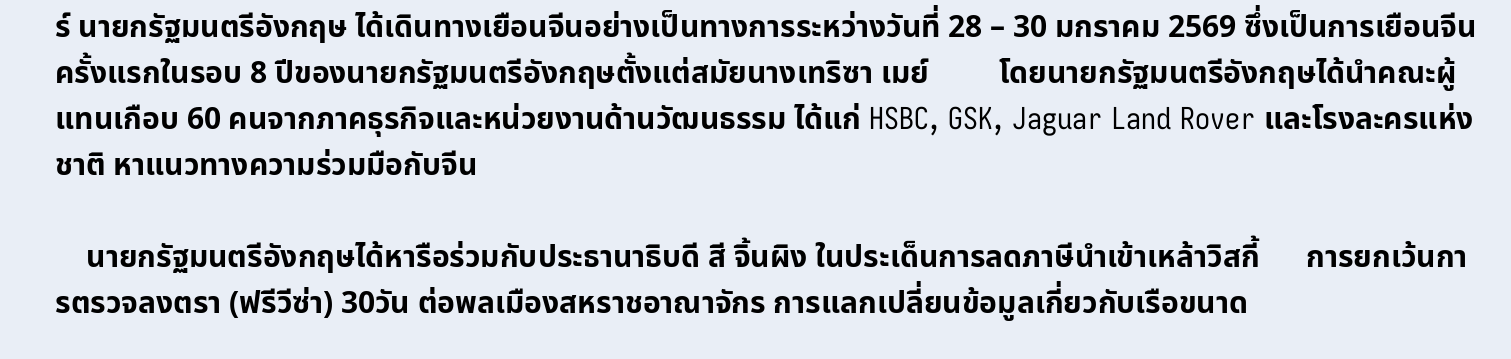ร์ นายกรัฐมนตรีอังกฤษ ได้เดินทางเยือนจีนอย่างเป็นทางการระหว่างวันที่ 28 – 30 มกราคม 2569 ซึ่งเป็นการเยือนจีนครั้งแรกในรอบ 8 ปีของนายกรัฐมนตรีอังกฤษตั้งแต่สมัยนางเทริซา เมย์         โดยนายกรัฐมนตรีอังกฤษได้นำคณะผู้แทนเกือบ 60 คนจากภาคธุรกิจและหน่วยงานด้านวัฒนธรรม ได้แก่ HSBC, GSK, Jaguar Land Rover และโรงละครแห่งชาติ หาแนวทางความร่วมมือกับจีน

    นายกรัฐมนตรีอังกฤษได้หารือร่วมกับประธานาธิบดี สี จิ้นผิง ในประเด็นการลดภาษีนำเข้าเหล้าวิสกี้      การยกเว้นการตรวจลงตรา (ฟรีวีซ่า) 30วัน ต่อพลเมืองสหราชอาณาจักร การแลกเปลี่ยนข้อมูลเกี่ยวกับเรือขนาด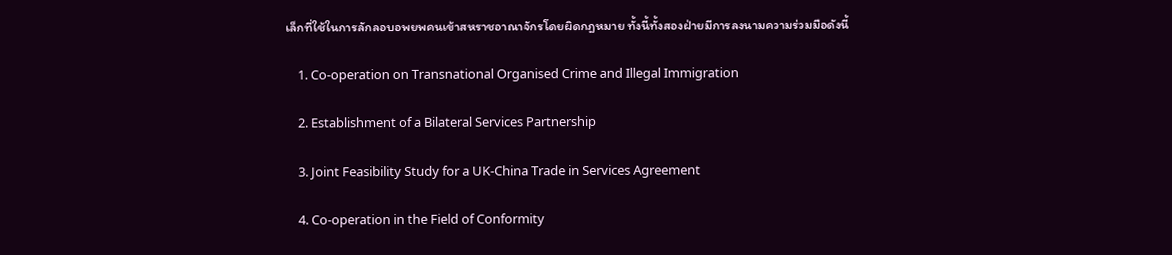เล็กที่ใช้ในการลักลอบอพยพคนเข้าสหราชอาณาจักรโดยผิดกฎหมาย ทั้งนี้ทั้งสองฝ่ายมีการลงนามความร่วมมือดังนี้

    1. Co-operation on Transnational Organised Crime and Illegal Immigration

    2. Establishment of a Bilateral Services Partnership

    3. Joint Feasibility Study for a UK-China Trade in Services Agreement

    4. Co-operation in the Field of Conformity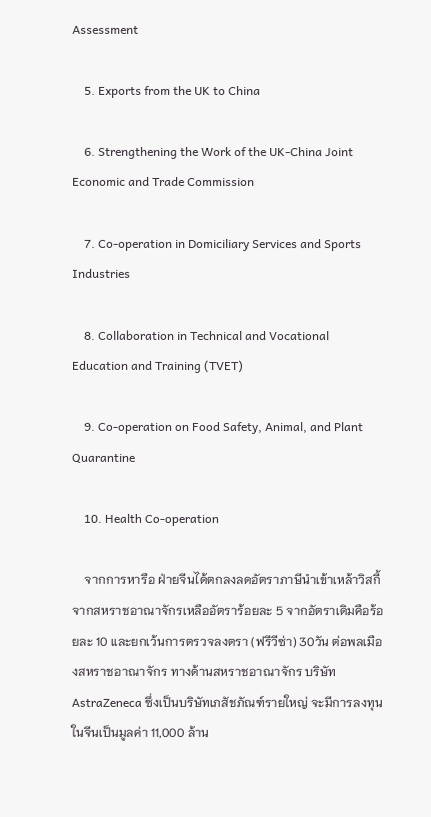Assessment

    5. Exports from the UK to China

    6. Strengthening the Work of the UK-China Joint Economic and Trade Commission

    7. Co-operation in Domiciliary Services and Sports Industries

    8. Collaboration in Technical and Vocational Education and Training (TVET)

    9. Co-operation on Food Safety, Animal, and Plant Quarantine

    10. Health Co-operation

    จากการหารือ ฝ่ายจีนได้ตกลงลดอัตราภาษีนำเข้าเหล้าวิสกี้จากสหราชอาณาจักรเหลืออัตราร้อยละ 5 จากอัตราเดิมคือร้อยละ 10 และยกเว้นการตรวจลงตรา (ฟรีวีซ่า) 30วัน ต่อพลเมืองสหราชอาณาจักร ทางด้านสหราชอาณาจักร บริษัท AstraZeneca ซึ่งเป็นบริษัทเภสัชภัณฑ์รายใหญ่ จะมีการลงทุนในจีนเป็นมูลค่า 11,000 ล้าน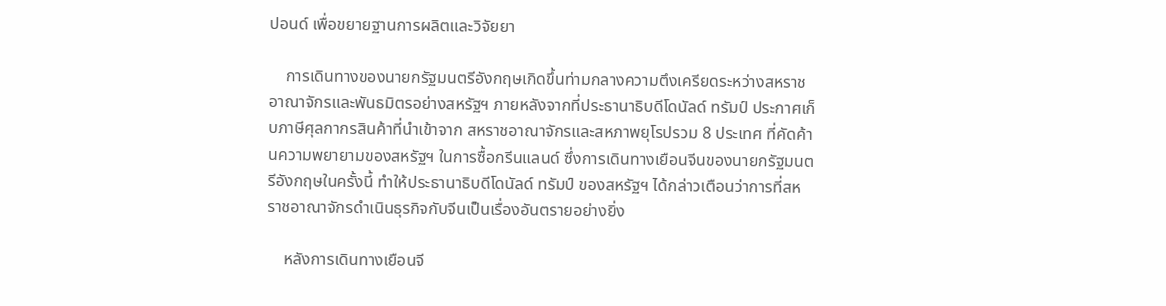ปอนด์ เพื่อขยายฐานการผลิตและวิจัยยา

    การเดินทางของนายกรัฐมนตรีอังกฤษเกิดขึ้นท่ามกลางความตึงเครียดระหว่างสหราชอาณาจักรและพันธมิตรอย่างสหรัฐฯ ภายหลังจากที่ประธานาธิบดีโดนัลด์ ทรัมป์ ประกาศเก็บภาษีศุลกากรสินค้าที่นำเข้าจาก สหราชอาณาจักรและสหภาพยุโรปรวม 8 ประเทศ ที่คัดค้านความพยายามของสหรัฐฯ ในการซื้อกรีนแลนด์ ซึ่งการเดินทางเยือนจีนของนายกรัฐมนตรีอังกฤษในครั้งนี้ ทำให้ประธานาธิบดีโดนัลด์ ทรัมป์ ของสหรัฐฯ ได้กล่าวเตือนว่าการที่สหราชอาณาจักรดำเนินธุรกิจกับจีนเป็นเรื่องอันตรายอย่างยิ่ง

    หลังการเดินทางเยือนจี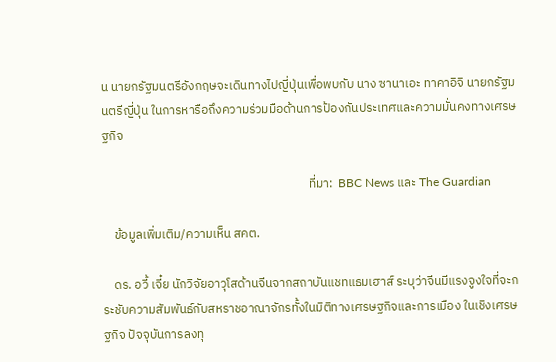น นายกรัฐมนตรีอังกฤษจะเดินทางไปญี่ปุ่นเพื่อพบกับ นาง ซานาเอะ ทาคาอิจิ นายกรัฐมนตรีญี่ปุ่น ในการหารือถึงความร่วมมือด้านการป้องกันประเทศและความมั่นคงทางเศรษฐกิจ

                                                                         ที่มา:  BBC News และ The Guardian

    ข้อมูลเพิ่มเติม/ความเห็น สคต.

    ดร. อวี้ เจี๋ย นักวิจัยอาวุโสด้านจีนจากสถาบันแชทแธมเฮาส์ ระบุว่าจีนมีแรงจูงใจที่จะกระชับความสัมพันธ์กับสหราชอาณาจักรทั้งในมิติทางเศรษฐกิจและการเมือง ในเชิงเศรษฐกิจ ปัจจุบันการลงทุ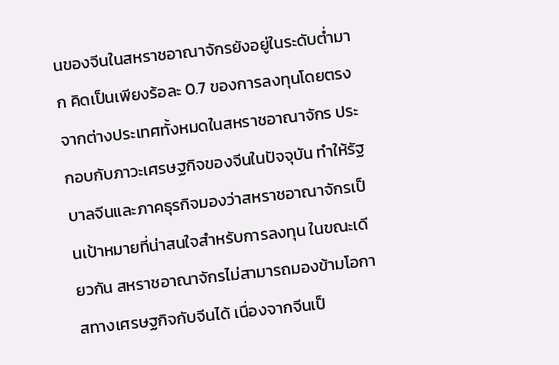นของจีนในสหราชอาณาจักรยังอยู่ในระดับต่ำมาก คิดเป็นเพียงร้อละ 0.7 ของการลงทุนโดยตรงจากต่างประเทศทั้งหมดในสหราชอาณาจักร ประกอบกับภาวะเศรษฐกิจของจีนในปัจจุบัน ทำให้รัฐบาลจีนและภาคธุรกิจมองว่าสหราชอาณาจักรเป็นเป้าหมายที่น่าสนใจสำหรับการลงทุน ในขณะเดียวกัน สหราชอาณาจักรไม่สามารถมองข้ามโอกาสทางเศรษฐกิจกับจีนได้ เนื่องจากจีนเป็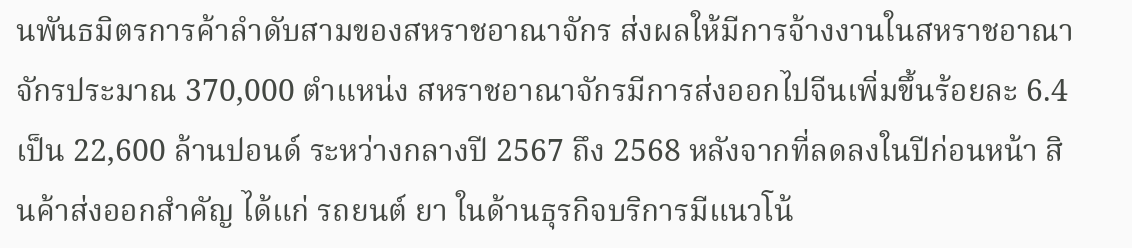นพันธมิตรการค้าลำดับสามของสหราชอาณาจักร ส่งผลให้มีการจ้างงานในสหราชอาณาจักรประมาณ 370,000 ตำแหน่ง สหราชอาณาจักรมีการส่งออกไปจีนเพิ่มขึ้นร้อยละ 6.4 เป็น 22,600 ล้านปอนด์ ระหว่างกลางปี 2567 ถึง 2568 หลังจากที่ลดลงในปีก่อนหน้า สินค้าส่งออกสำคัญ ได้แก่ รถยนต์ ยา ในด้านธุรกิจบริการมีแนวโน้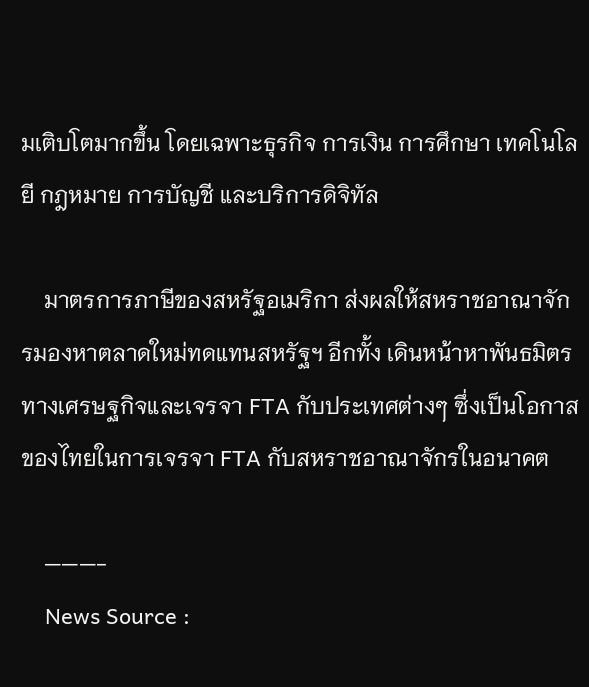มเติบโตมากขึ้น โดยเฉพาะธุรกิจ การเงิน การศึกษา เทคโนโลยี กฎหมาย การบัญชี และบริการดิจิทัล

    มาตรการภาษีของสหรัฐอเมริกา ส่งผลให้สหราชอาณาจักรมองหาตลาดใหม่ทดแทนสหรัฐฯ อีกทั้ง เดินหน้าหาพันธมิตรทางเศรษฐกิจและเจรจา FTA กับประเทศต่างๆ ซึ่งเป็นโอกาสของไทยในการเจรจา FTA กับสหราชอาณาจักรในอนาคต

    ———-
    News Source :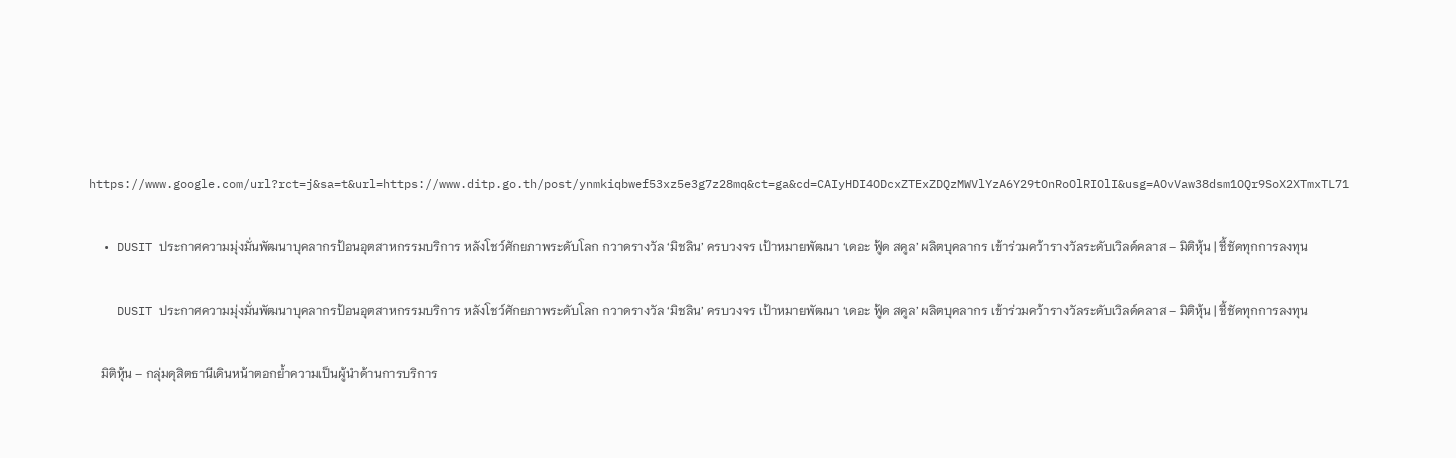https://www.google.com/url?rct=j&sa=t&url=https://www.ditp.go.th/post/ynmkiqbwef53xz5e3g7z28mq&ct=ga&cd=CAIyHDI4ODcxZTExZDQzMWVlYzA6Y29tOnRoOlRIOlI&usg=AOvVaw38dsm1OQr9SoX2XTmxTL71

  • DUSIT ประกาศความมุ่งมั่นพัฒนาบุคลากรป้อนอุตสาหกรรมบริการ หลังโชว์ศักยภาพระดับโลก กวาดรางวัล ‘มิชลิน’ ครบวงจร เป้าหมายพัฒนา ‘เดอะ ฟู้ด สคูล’ ผลิตบุคลากร เข้าร่วมคว้ารางวัลระดับเวิลด์คลาส – มิติหุ้น | ชี้ชัดทุกการลงทุน

    DUSIT ประกาศความมุ่งมั่นพัฒนาบุคลากรป้อนอุตสาหกรรมบริการ หลังโชว์ศักยภาพระดับโลก กวาดรางวัล ‘มิชลิน’ ครบวงจร เป้าหมายพัฒนา ‘เดอะ ฟู้ด สคูล’ ผลิตบุคลากร เข้าร่วมคว้ารางวัลระดับเวิลด์คลาส – มิติหุ้น | ชี้ชัดทุกการลงทุน

    มิติหุ้น – กลุ่มดุสิตธานีเดินหน้าตอกย้ำความเป็นผู้นำด้านการบริการ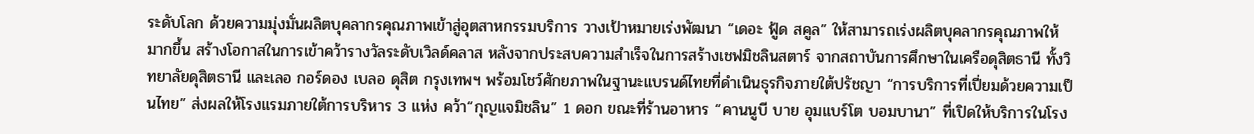ระดับโลก ด้วยความมุ่งมั่นผลิตบุคลากรคุณภาพเข้าสู่อุตสาหกรรมบริการ วางเป้าหมายเร่งพัฒนา “เดอะ ฟู้ด สคูล” ให้สามารถเร่งผลิตบุคลากรคุณภาพให้มากขึ้น สร้างโอกาสในการเข้าคว้ารางวัลระดับเวิลด์คลาส หลังจากประสบความสำเร็จในการสร้างเชฟมิชลินสตาร์ จากสถาบันการศึกษาในเครือดุสิตธานี ทั้งวิทยาลัยดุสิตธานี และเลอ กอร์ดอง เบลอ ดุสิต กรุงเทพฯ พร้อมโชว์ศักยภาพในฐานะแบรนด์ไทยที่ดำเนินธุรกิจภายใต้ปรัชญา “การบริการที่เปี่ยมด้วยความเป็นไทย” ส่งผลให้โรงแรมภายใต้การบริหาร 3 แห่ง คว้า“กุญแจมิชลิน” 1 ดอก ขณะที่ร้านอาหาร “คานนูบี บาย อุมแบร์โต บอมบานา” ที่เปิดให้บริการในโรง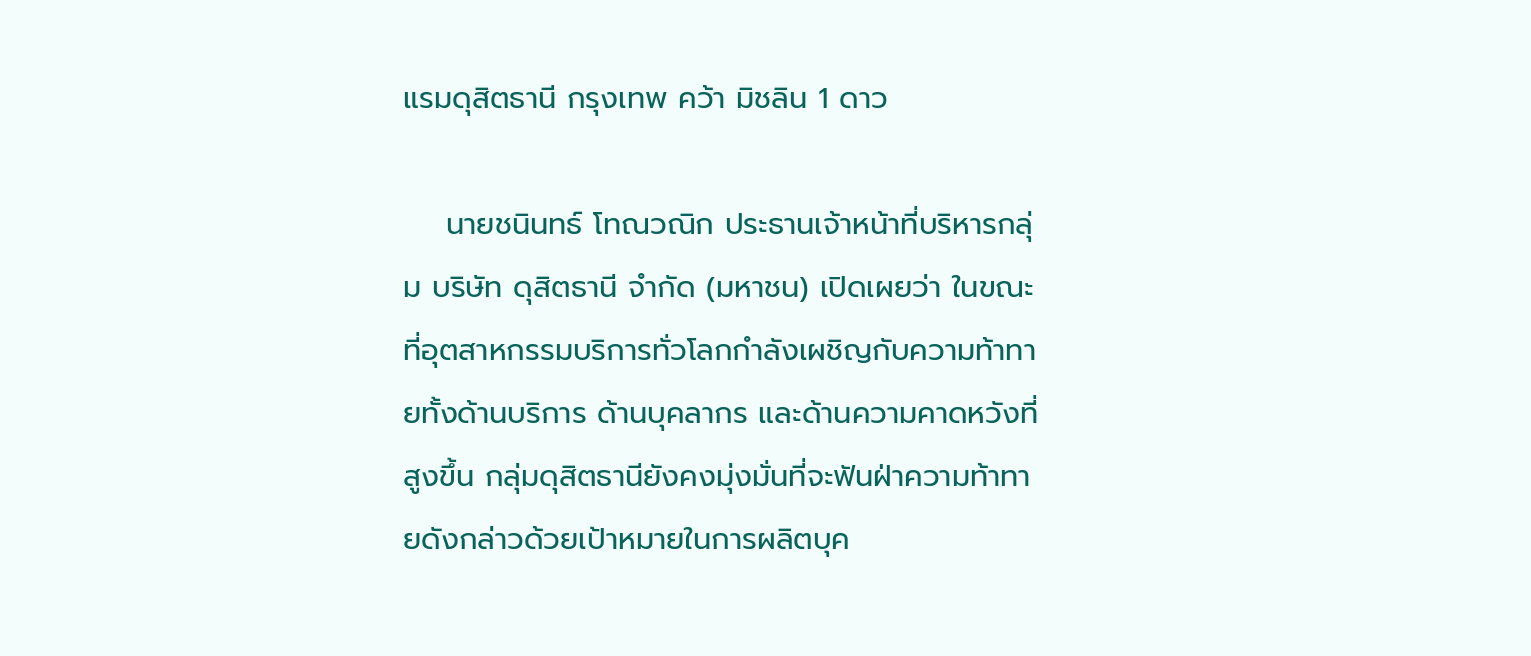แรมดุสิตธานี กรุงเทพ คว้า มิชลิน 1 ดาว

    นายชนินทธ์ โทณวณิก ประธานเจ้าหน้าที่บริหารกลุ่ม บริษัท ดุสิตธานี จำกัด (มหาชน) เปิดเผยว่า ในขณะที่อุตสาหกรรมบริการทั่วโลกกำลังเผชิญกับความท้าทายทั้งด้านบริการ ด้านบุคลากร และด้านความคาดหวังที่สูงขึ้น กลุ่มดุสิตธานียังคงมุ่งมั่นที่จะฟันฝ่าความท้าทายดังกล่าวด้วยเป้าหมายในการผลิตบุค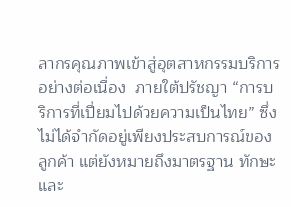ลากรคุณภาพเข้าสู่อุตสาหกรรมบริการอย่างต่อเนื่อง  ภายใต้ปรัชญา “การบริการที่เปี่ยมไปด้วยความเป็นไทย” ซึ่งไม่ได้จำกัดอยู่เพียงประสบการณ์ของลูกค้า แต่ยังหมายถึงมาตรฐาน ทักษะ และ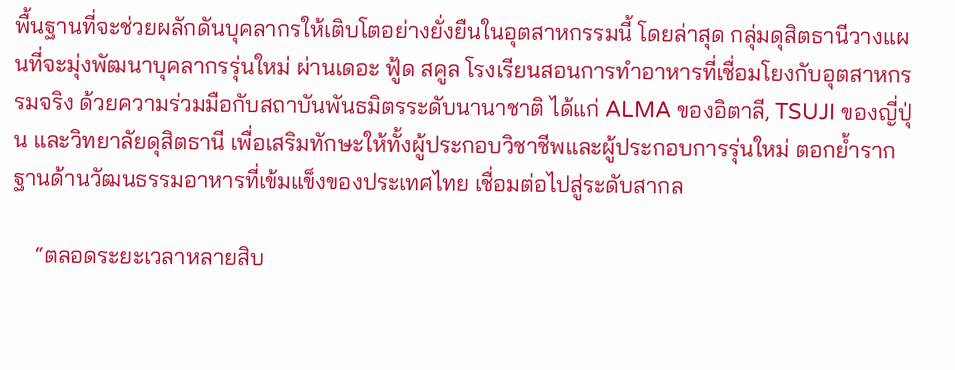พื้นฐานที่จะช่วยผลักดันบุคลากรให้เติบโตอย่างยั่งยืนในอุตสาหกรรมนี้ โดยล่าสุด กลุ่มดุสิตธานีวางแผนที่จะมุ่งพัฒนาบุคลากรรุ่นใหม่ ผ่านเดอะ ฟู้ด สคูล โรงเรียนสอนการทำอาหารที่เชื่อมโยงกับอุตสาหกรรมจริง ด้วยความร่วมมือกับสถาบันพันธมิตรระดับนานาชาติ ได้แก่ ALMA ของอิตาลี, TSUJI ของญี่ปุ่น และวิทยาลัยดุสิตธานี เพื่อเสริมทักษะให้ทั้งผู้ประกอบวิชาชีพและผู้ประกอบการรุ่นใหม่ ตอกย้ำรากฐานด้านวัฒนธรรมอาหารที่เข้มแข็งของประเทศไทย เชื่อมต่อไปสู่ระดับสากล

    “ตลอดระยะเวลาหลายสิบ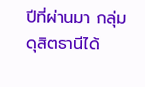ปีที่ผ่านมา กลุ่มดุสิตธานีได้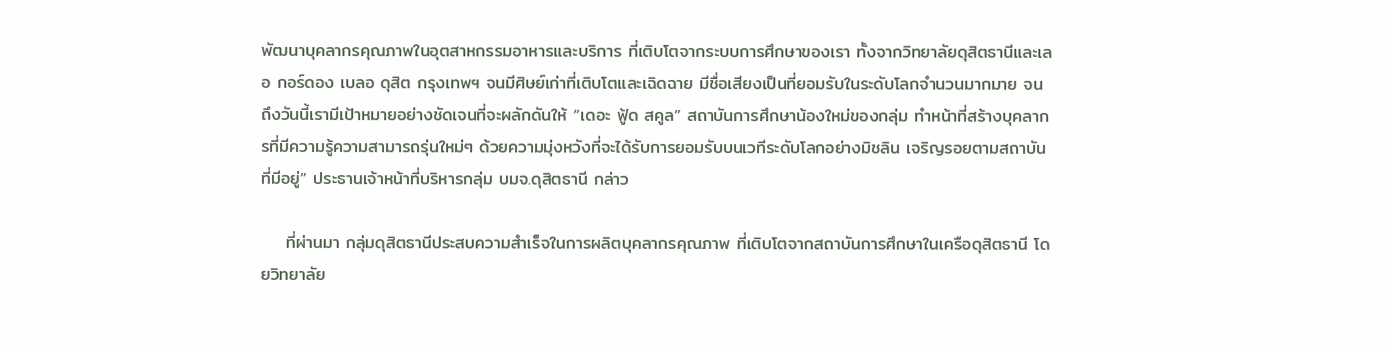พัฒนาบุคลากรคุณภาพในอุตสาหกรรมอาหารและบริการ ที่เติบโตจากระบบการศึกษาของเรา ทั้งจากวิทยาลัยดุสิตธานีและเลอ กอร์ดอง เบลอ ดุสิต กรุงเทพฯ จนมีศิษย์เก่าที่เติบโตและเฉิดฉาย มีชื่อเสียงเป็นที่ยอมรับในระดับโลกจำนวนมากมาย จนถึงวันนี้เรามีเป้าหมายอย่างชัดเจนที่จะผลักดันให้ “เดอะ ฟู้ด สคูล” สถาบันการศึกษาน้องใหม่ของกลุ่ม ทำหน้าที่สร้างบุคลากรที่มีความรู้ความสามารถรุ่นใหม่ๆ ด้วยความมุ่งหวังที่จะได้รับการยอมรับบนเวทีระดับโลกอย่างมิชลิน เจริญรอยตามสถาบันที่มีอยู่” ประธานเจ้าหน้าที่บริหารกลุ่ม บมจ.ดุสิตธานี กล่าว

    ที่ผ่านมา กลุ่มดุสิตธานีประสบความสำเร็จในการผลิตบุคลากรคุณภาพ ที่เติบโตจากสถาบันการศึกษาในเครือดุสิตธานี โดยวิทยาลัย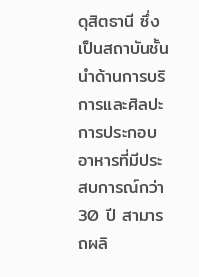ดุสิตธานี ซึ่งเป็นสถาบันชั้นนำด้านการบริการและศิลปะการประกอบอาหารที่มีประสบการณ์กว่า 30 ปี สามารถผลิ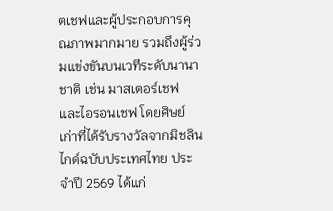ตเชฟและผู้ประกอบการคุณภาพมากมาย รวมถึงผู้ร่วมแข่งขันบนเวทีระดับนานาชาติ เช่น มาสเตอร์เชฟ และไอรอนเชฟ โดยศิษย์เก่าที่ได้รับรางวัลจากมิชลินไกด์ฉบับประเทศไทย ประจำปี 2569 ได้แก่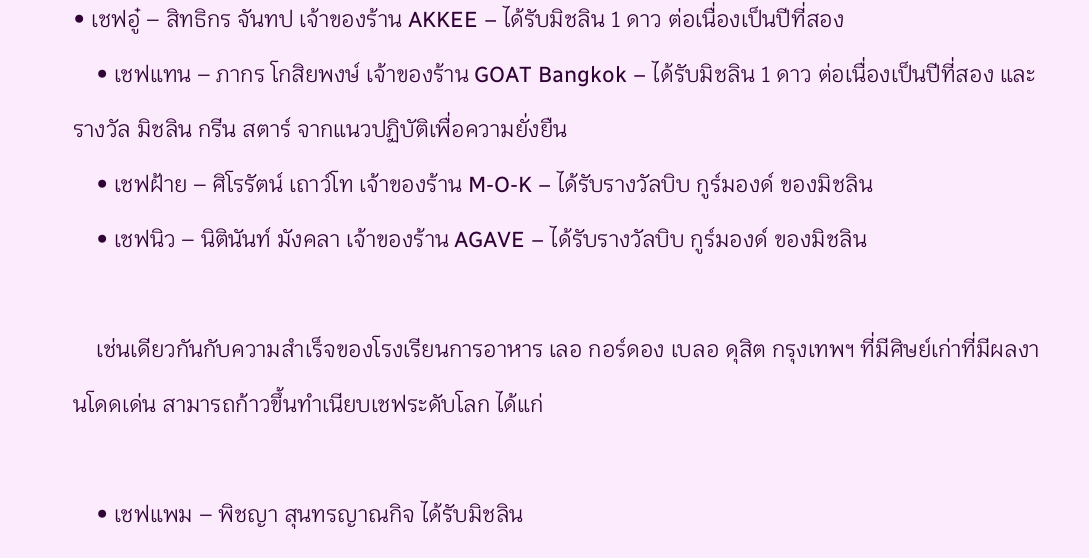• เชฟอู๋ – สิทธิกร จันทป เจ้าของร้าน AKKEE – ได้รับมิชลิน 1 ดาว ต่อเนื่องเป็นปีที่สอง
    • เชฟแทน – ภากร โกสิยพงษ์ เจ้าของร้าน GOAT Bangkok – ได้รับมิชลิน 1 ดาว ต่อเนื่องเป็นปีที่สอง และรางวัล มิชลิน กรีน สตาร์ จากแนวปฏิบัติเพื่อความยั่งยืน
    • เชฟฝ้าย – ศิโรรัตน์ เถาว์โท เจ้าของร้าน M-O-K – ได้รับรางวัลบิบ กูร์มองด์ ของมิชลิน
    • เชฟนิว – นิตินันท์ มังคลา เจ้าของร้าน AGAVE – ได้รับรางวัลบิบ กูร์มองด์ ของมิชลิน

    เช่นเดียวกันกับความสำเร็จของโรงเรียนการอาหาร เลอ กอร์ดอง เบลอ ดุสิต กรุงเทพฯ ที่มีศิษย์เก่าที่มีผลงานโดดเด่น สามารถก้าวขึ้นทำเนียบเชฟระดับโลก ได้แก่

    • เชฟแพม – พิชญา สุนทรญาณกิจ ได้รับมิชลิน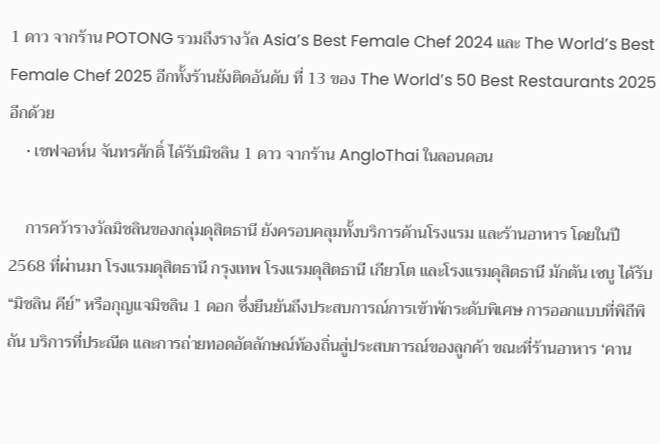1 ดาว จากร้าน POTONG รวมถึงรางวัล Asia’s Best Female Chef 2024 และ The World’s Best Female Chef 2025 อีกทั้งร้านยังติดอันดับ ที่ 13 ของ The World’s 50 Best Restaurants 2025 อีกด้วย
    • เชฟจอห์น จันทรศักดิ์ ได้รับมิชลิน 1 ดาว จากร้าน AngloThai ในลอนดอน

    การคว้ารางวัลมิชลินของกลุ่มดุสิตธานี ยังครอบคลุมทั้งบริการด้านโรงแรม และร้านอาหาร โดยในปี 2568 ที่ผ่านมา โรงแรมดุสิตธานี กรุงเทพ โรงแรมดุสิตธานี เกียวโต และโรงแรมดุสิตธานี มักตัน เซบู ได้รับ “มิชลิน คีย์” หรือกุญแจมิชลิน 1 ดอก ซึ่งยืนยันถึงประสบการณ์การเข้าพักระดับพิเศษ การออกแบบที่พิถีพิถัน บริการที่ประณีต และการถ่ายทอดอัตลักษณ์ท้องถิ่นสู่ประสบการณ์ของลูกค้า ขณะที่ร้านอาหาร ‘คาน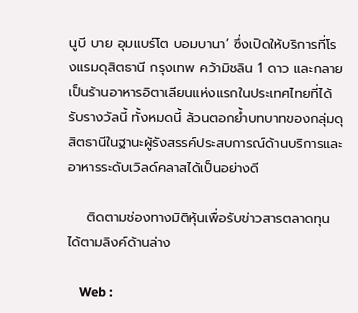นูบี บาย อุมแบร์โต บอมบานา’ ซึ่งเปิดให้บริการที่โรงแรมดุสิตธานี กรุงเทพ คว้ามิชลิน 1 ดาว และกลายเป็นร้านอาหารอิตาเลียนแห่งแรกในประเทศไทยที่ได้รับรางวัลนี้ ทั้งหมดนี้ ล้วนตอกย้ำบทบาทของกลุ่มดุสิตธานีในฐานะผู้รังสรรค์ประสบการณ์ด้านบริการและอาหารระดับเวิลด์คลาสได้เป็นอย่างดี

    ติดตามช่องทางมิติหุ้นเพื่อรับข่าวสารตลาดทุนได้ตามลิงค์ด้านล่าง

    Web :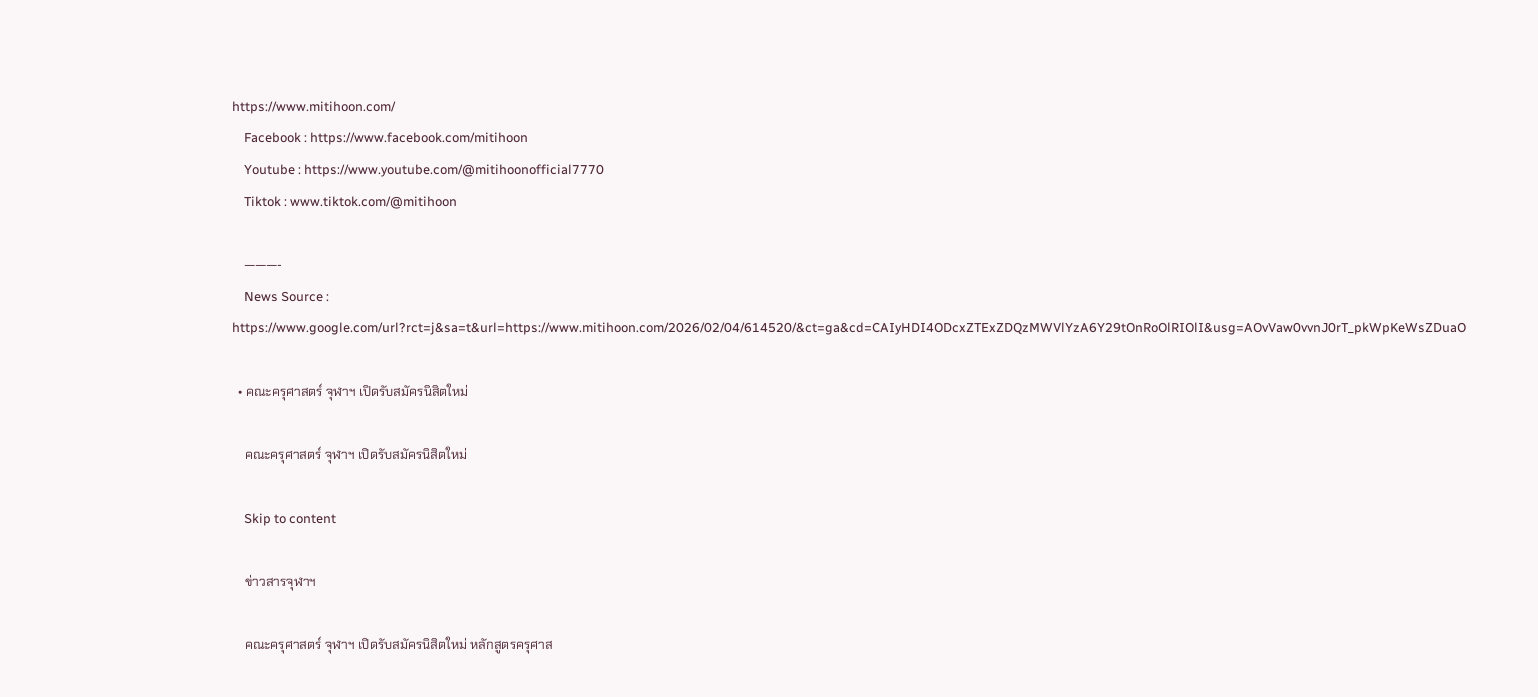https://www.mitihoon.com/
    Facebook : https://www.facebook.com/mitihoon
    Youtube : https://www.youtube.com/@mitihoonofficial7770
    Tiktok : www.tiktok.com/@mitihoon

    ———-
    News Source : https://www.google.com/url?rct=j&sa=t&url=https://www.mitihoon.com/2026/02/04/614520/&ct=ga&cd=CAIyHDI4ODcxZTExZDQzMWVlYzA6Y29tOnRoOlRIOlI&usg=AOvVaw0vvnJ0rT_pkWpKeWsZDuaO

  • คณะครุศาสตร์ จุฬาฯ เปิดรับสมัครนิสิตใหม่

    คณะครุศาสตร์ จุฬาฯ เปิดรับสมัครนิสิตใหม่

    Skip to content

    ข่าวสารจุฬาฯ

    คณะครุศาสตร์ จุฬาฯ เปิดรับสมัครนิสิตใหม่ หลักสูตรครุศาส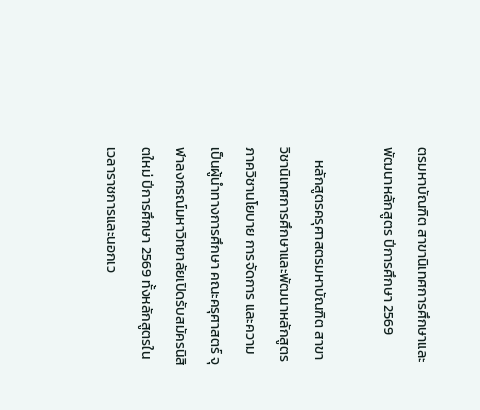ตรมหาบัณฑิต สาขานิเทศการศึกษาและพัฒนาหลักสูตร ปีการศึกษา 2569

    หลักสูตรครุศาสตรมหาบัณฑิต สาขาวิชานิเทศการศึกษาและพัฒนาหลักสูตร ภาควิชานโยบาย การจัดการ และความเป็นผู้นำทางการศึกษา คณะครุศาสตร์ จุฬาลงกรณ์มหาวิทยาลัยเปิดรับสมัครนิสิตใหม่ ปีการศึกษา 2569 ทั้งหลักสูตรในเวลาราชการและนอกเว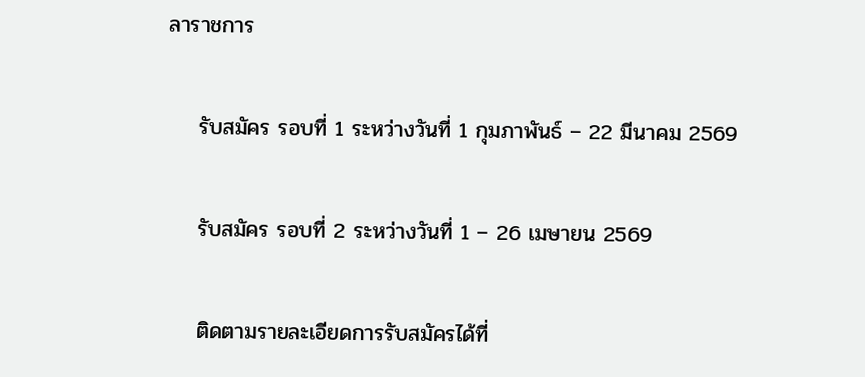ลาราชการ

    รับสมัคร รอบที่ 1 ระหว่างวันที่ 1 กุมภาพันธ์ – 22 มีนาคม 2569

    รับสมัคร รอบที่ 2 ระหว่างวันที่ 1 – 26 เมษายน 2569

    ติดตามรายละเอียดการรับสมัครได้ที่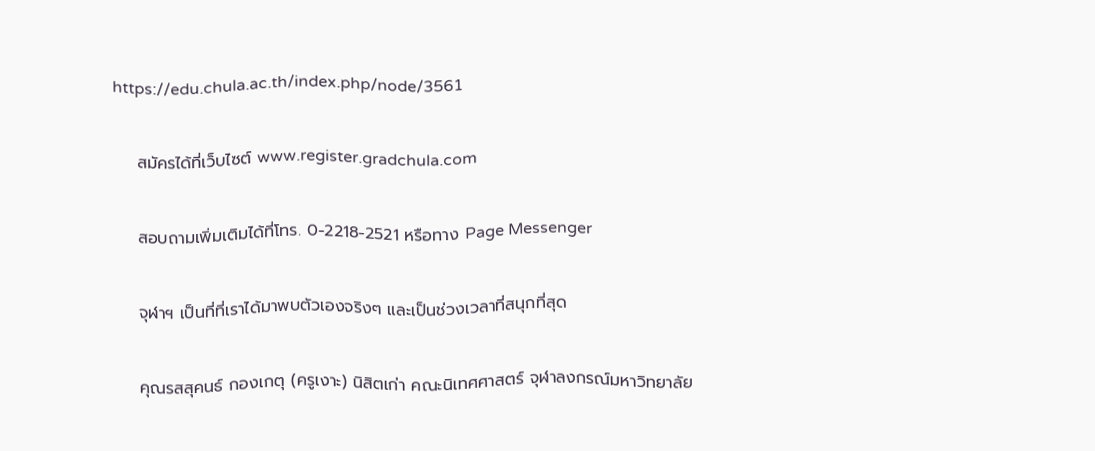https://edu.chula.ac.th/index.php/node/3561

    สมัครได้ที่เว็บไซต์ www.register.gradchula.com

    สอบถามเพิ่มเติมได้ที่โทร. 0-2218-2521 หรือทาง Page Messenger

    จุฬาฯ เป็นที่ที่เราได้มาพบตัวเองจริงๆ และเป็นช่วงเวลาที่สนุกที่สุด

    คุณรสสุคนธ์ กองเกตุ (ครูเงาะ) นิสิตเก่า คณะนิเทศศาสตร์ จุฬาลงกรณ์มหาวิทยาลัย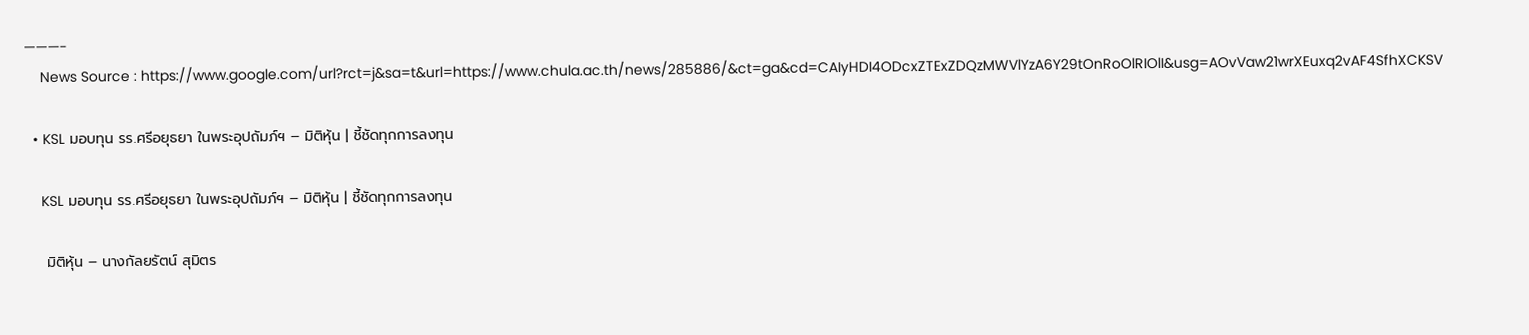———-
    News Source : https://www.google.com/url?rct=j&sa=t&url=https://www.chula.ac.th/news/285886/&ct=ga&cd=CAIyHDI4ODcxZTExZDQzMWVlYzA6Y29tOnRoOlRIOlI&usg=AOvVaw21wrXEuxq2vAF4SfhXCKSV

  • KSL มอบทุน รร.ศรีอยุธยา ในพระอุปถัมภ์ฯ – มิติหุ้น | ชี้ชัดทุกการลงทุน

    KSL มอบทุน รร.ศรีอยุธยา ในพระอุปถัมภ์ฯ – มิติหุ้น | ชี้ชัดทุกการลงทุน

    มิติหุ้น – นางกัลยรัตน์ สุมิตร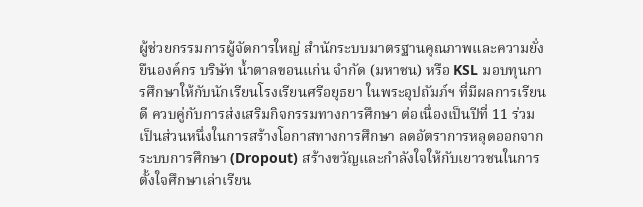ผู้ช่วยกรรมการผู้จัดการใหญ่ สำนักระบบมาตรฐานคุณภาพและความยั่งยืนองค์กร บริษัท น้ำตาลขอนแก่น จำกัด (มหาชน) หรือ KSL มอบทุนการศึกษาให้กับนักเรียนโรงเรียนศรีอยุธยา ในพระอุปถัมภ์ฯ ที่มีผลการเรียนดี ควบคู่กับการส่งเสริมกิจกรรมทางการศึกษา ต่อเนื่องเป็นปีที่ 11 ร่วมเป็นส่วนหนึ่งในการสร้างโอกาสทางการศึกษา ลดอัตราการหลุดออกจากระบบการศึกษา (Dropout) สร้างขวัญและกำลังใจให้กับเยาวชนในการตั้งใจศึกษาเล่าเรียน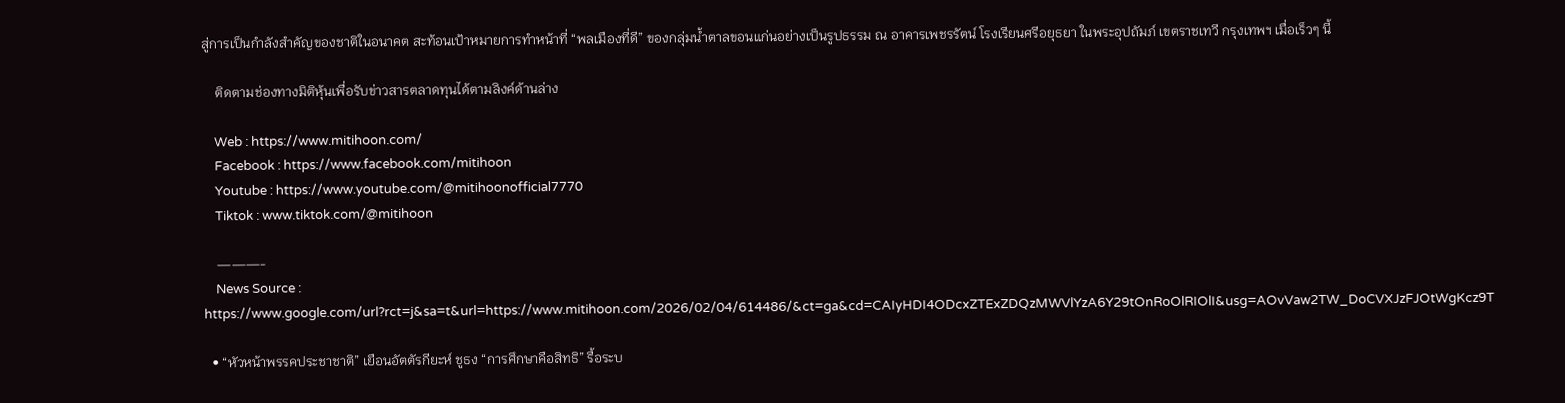สู่การเป็นกำลังสำคัญของชาติในอนาคต สะท้อนเป้าหมายการทำหน้าที่ “พลเมืองที่ดี” ของกลุ่มน้ำตาลขอนแก่นอย่างเป็นรูปธรรม ณ อาคารเพชรรัตน์ โรงเรียนศรีอยุธยา ในพระอุปถัมภ์ เขตราชเทวี กรุงเทพฯ เมื่อเร็วๆ นี้

    ติดตามช่องทางมิติหุ้นเพื่อรับข่าวสารตลาดทุนได้ตามลิงค์ด้านล่าง

    Web : https://www.mitihoon.com/
    Facebook : https://www.facebook.com/mitihoon
    Youtube : https://www.youtube.com/@mitihoonofficial7770
    Tiktok : www.tiktok.com/@mitihoon

    ———-
    News Source : https://www.google.com/url?rct=j&sa=t&url=https://www.mitihoon.com/2026/02/04/614486/&ct=ga&cd=CAIyHDI4ODcxZTExZDQzMWVlYzA6Y29tOnRoOlRIOlI&usg=AOvVaw2TW_DoCVXJzFJOtWgKcz9T

  • “หัวหน้าพรรคประชาชาติ” เยือนอัตตัรกียะห์ ชูธง “การศึกษาคือสิทธิ” รื้อระบ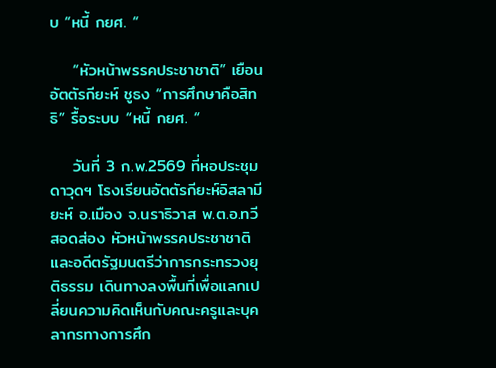บ “หนี้ กยศ. “

    “หัวหน้าพรรคประชาชาติ” เยือนอัตตัรกียะห์ ชูธง “การศึกษาคือสิทธิ” รื้อระบบ “หนี้ กยศ. “

    วันที่ 3 ก.พ.2569 ที่หอประชุมดาวุดฯ โรงเรียนอัตตัรกียะห์อิสลามียะห์ อ.เมือง จ.นราธิวาส พ.ต.อ.ทวี สอดส่อง หัวหน้าพรรคประชาชาติ และอดีตรัฐมนตรีว่าการกระทรวงยุติธรรม เดินทางลงพื้นที่เพื่อแลกเปลี่ยนความคิดเห็นกับคณะครูและบุคลากรทางการศึก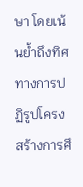ษา โดยเน้นย้ำถึงทิศทางการปฏิรูปโครงสร้างการศึ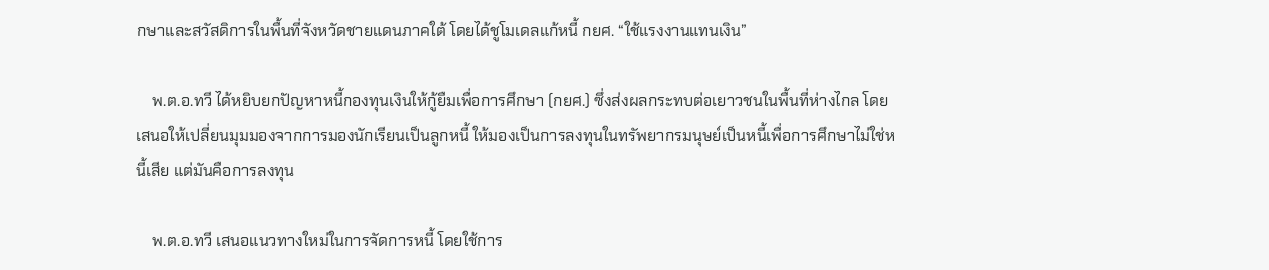กษาและสวัสดิการในพื้นที่จังหวัดชายแดนภาคใต้ โดยได้ชูโมเดลแก้หนี้ กยศ. “ใช้แรงงานแทนเงิน”

    พ.ต.อ.ทวี ได้หยิบยกปัญหาหนี้กองทุนเงินให้กู้ยืมเพื่อการศึกษา (กยศ.) ซึ่งส่งผลกระทบต่อเยาวชนในพื้นที่ห่างไกล โดยเสนอให้เปลี่ยนมุมมองจากการมองนักเรียนเป็นลูกหนี้ ให้มองเป็นการลงทุนในทรัพยากรมนุษย์เป็นหนี้เพื่อการศึกษาไม่ใช่หนี้เสีย แต่มันคือการลงทุน

    พ.ต.อ.ทวี เสนอแนวทางใหม่ในการจัดการหนี้ โดยใช้การ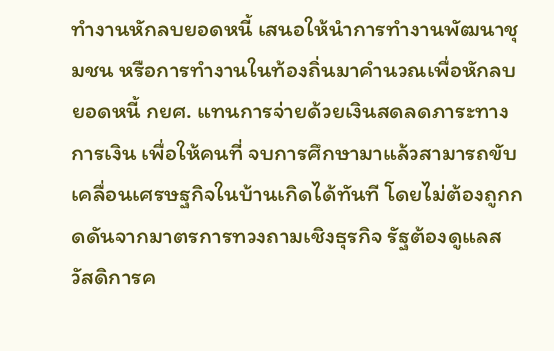ทำงานหักลบยอดหนี้ เสนอให้นำการทำงานพัฒนาชุมชน หรือการทำงานในท้องถิ่นมาคำนวณเพื่อหักลบยอดหนี้ กยศ. แทนการจ่ายด้วยเงินสดลดภาระทางการเงิน เพื่อให้คนที่ จบการศึกษามาแล้วสามารถขับเคลื่อนเศรษฐกิจในบ้านเกิดได้ทันที โดยไม่ต้องถูกกดดันจากมาตรการทวงถามเชิงธุรกิจ รัฐต้องดูแลสวัสดิการค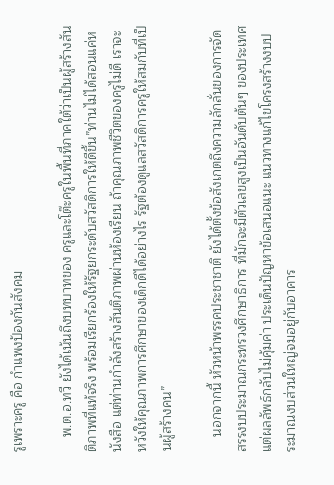รูเพราะครู คือ กำแพงป้องกันสังคม

    พ.ต.อ.ทวี ยังได้เน้นถึงบทบาทของ ครูและโต๊ะครูในพื้นที่ภาคใต้ว่าเป็นผู้สร้างสันติภาพที่แท้จริง พร้อมเรียกร้องให้รัฐยกระดับสวัสดิการให้ดีขึ้น”ท่านไม่ได้สอนแค่หนังสือ แต่ท่านกำลังสร้างสันติภาพผ่านห้องเรียน ถ้าคุณภาพชีวิตของครูไม่ดี เราจะหวังให้คุณภาพการศึกษาของเด็กดีได้อย่างไร รัฐต้องดูแลสวัสดิการครูให้สมกับที่เป็นผู้สร้างคน”

    นอกจากนี้ หัวหน้าพรรคประชาชาติ ยังได้ตั้งข้อสังเกตถึงความลักลั่นของการจัดสรรงบประมาณกระทรวงศึกษาธิการ ที่มักจะมีตัวเลขสูงเป็นอันดับต้นๆ ของประเทศ แต่ผลลัพธ์กลับไม่คุ้มค่า ประเด็นปัญหาข้อเสนอแนะ แนวทางแก้ไขโครงสร้างงบประมาณงบส่วนใหญ่จมอยู่กับอาคาร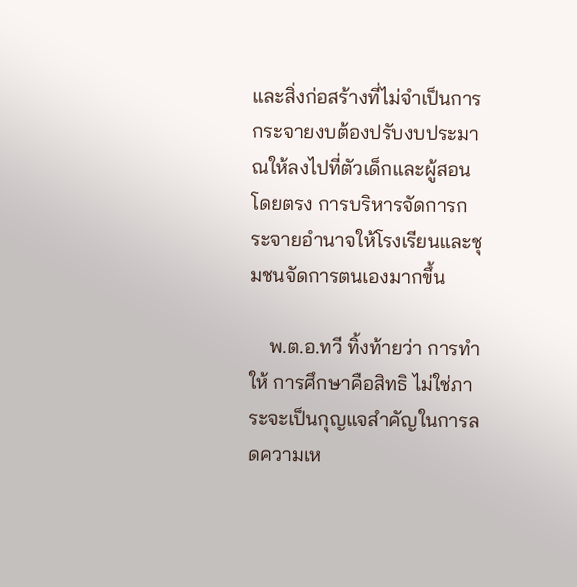และสิ่งก่อสร้างที่ไม่จำเป็นการกระจายงบต้องปรับงบประมาณให้ลงไปที่ตัวเด็กและผู้สอนโดยตรง การบริหารจัดการกระจายอำนาจให้โรงเรียนและชุมชนจัดการตนเองมากขึ้น

    พ.ต.อ.ทวี ทิ้งท้ายว่า การทำให้ การศึกษาคือสิทธิ ไม่ใช่ภาระจะเป็นกุญแจสำคัญในการลดความเห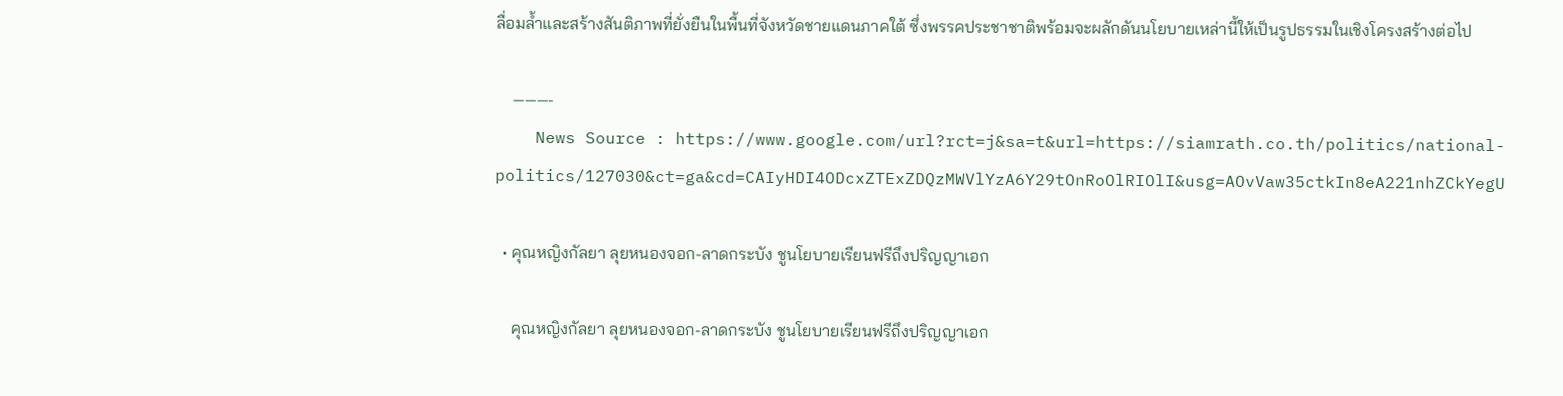ลื่อมล้ำและสร้างสันติภาพที่ยั่งยืนในพื้นที่จังหวัดชายแดนภาคใต้ ซึ่งพรรคประชาชาติพร้อมจะผลักดันนโยบายเหล่านี้ให้เป็นรูปธรรมในเชิงโครงสร้างต่อไป

    ———-
    News Source : https://www.google.com/url?rct=j&sa=t&url=https://siamrath.co.th/politics/national-politics/127030&ct=ga&cd=CAIyHDI4ODcxZTExZDQzMWVlYzA6Y29tOnRoOlRIOlI&usg=AOvVaw35ctkIn8eA221nhZCkYegU

  • คุณหญิงกัลยา ลุยหนองจอก-ลาดกระบัง ชูนโยบายเรียนฟรีถึงปริญญาเอก

    คุณหญิงกัลยา ลุยหนองจอก-ลาดกระบัง ชูนโยบายเรียนฟรีถึงปริญญาเอก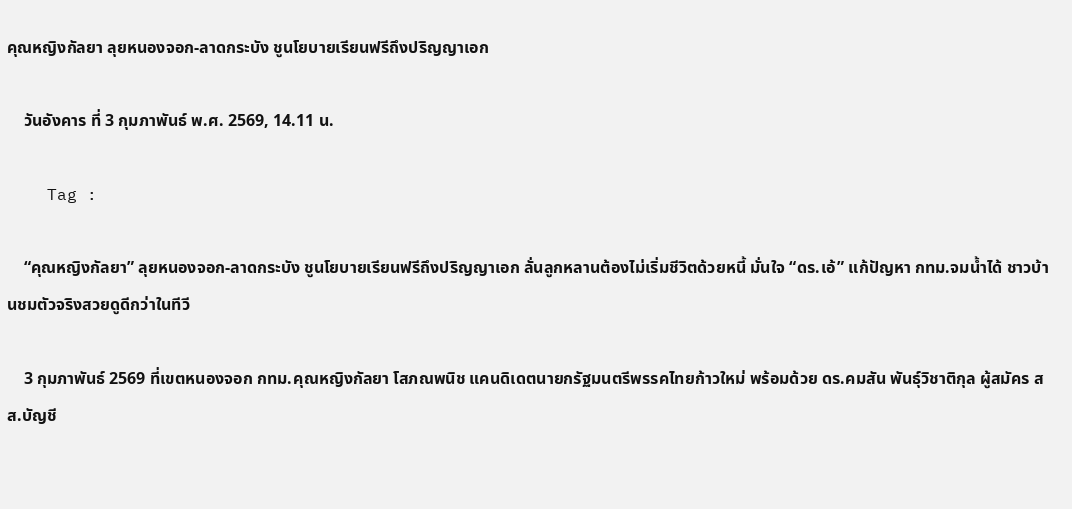คุณหญิงกัลยา ลุยหนองจอก-ลาดกระบัง ชูนโยบายเรียนฟรีถึงปริญญาเอก

    วันอังคาร ที่ 3 กุมภาพันธ์ พ.ศ. 2569, 14.11 น.

    Tag :

    “คุณหญิงกัลยา” ลุยหนองจอก-ลาดกระบัง ชูนโยบายเรียนฟรีถึงปริญญาเอก ลั่นลูกหลานต้องไม่เริ่มชีวิตด้วยหนี้ มั่นใจ “ดร.เอ้” แก้ปัญหา กทม.จมน้ำได้ ชาวบ้านชมตัวจริงสวยดูดีกว่าในทีวี

    3 กุมภาพันธ์ 2569 ที่เขตหนองจอก กทม.คุณหญิงกัลยา โสภณพนิช แคนดิเดตนายกรัฐมนตรีพรรคไทยก้าวใหม่ พร้อมด้วย ดร.คมสัน พันธุ์วิชาติกุล ผู้สมัคร สส.บัญชี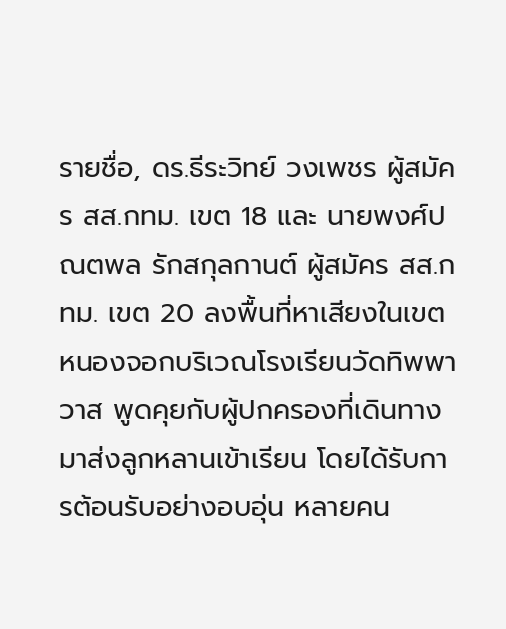รายชื่อ, ดร.ธีระวิทย์ วงเพชร ผู้สมัคร สส.กทม. เขต 18 และ นายพงศ์ปณตพล รักสกุลกานต์ ผู้สมัคร สส.กทม. เขต 20 ลงพื้นที่หาเสียงในเขตหนองจอกบริเวณโรงเรียนวัดทิพพาวาส พูดคุยกับผู้ปกครองที่เดินทางมาส่งลูกหลานเข้าเรียน โดยได้รับการต้อนรับอย่างอบอุ่น หลายคน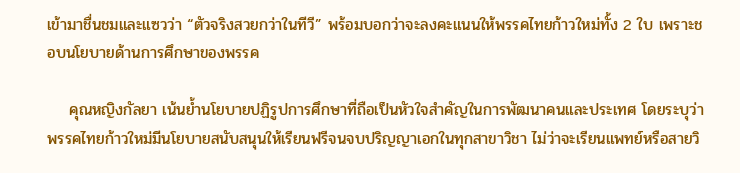เข้ามาชื่นชมและแซวว่า “ตัวจริงสวยกว่าในทีวี” พร้อมบอกว่าจะลงคะแนนให้พรรคไทยก้าวใหม่ทั้ง 2 ใบ เพราะชอบนโยบายด้านการศึกษาของพรรค

    คุณหญิงกัลยา เน้นย้ำนโยบายปฏิรูปการศึกษาที่ถือเป็นหัวใจสำคัญในการพัฒนาคนและประเทศ โดยระบุว่าพรรคไทยก้าวใหม่มีนโยบายสนับสนุนให้เรียนฟรีจนจบปริญญาเอกในทุกสาขาวิชา ไม่ว่าจะเรียนแพทย์หรือสายวิ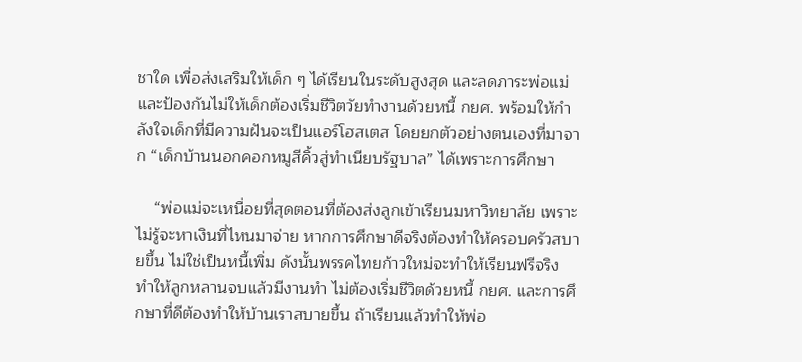ชาใด เพื่อส่งเสริมให้เด็ก ๆ ได้เรียนในระดับสูงสุด และลดภาระพ่อแม่และป้องกันไม่ให้เด็กต้องเริ่มชีวิตวัยทำงานด้วยหนี้ กยศ. พร้อมให้กำลังใจเด็กที่มีความฝันจะเป็นแอร์โฮสเตส โดยยกตัวอย่างตนเองที่มาจาก “เด็กบ้านนอกคอกหมูสีคิ้วสู่ทำเนียบรัฐบาล” ได้เพราะการศึกษา

    “พ่อแม่จะเหนื่อยที่สุดตอนที่ต้องส่งลูกเข้าเรียนมหาวิทยาลัย เพราะไม่รู้จะหาเงินที่ไหนมาจ่าย หากการศึกษาดีจริงต้องทำให้ครอบครัวสบายขึ้น ไม่ใช่เป็นหนี้เพิ่ม ดังนั้นพรรคไทยก้าวใหม่จะทำให้เรียนฟรีจริง ทำให้ลูกหลานจบแล้วมีงานทำ ไม่ต้องเริ่มชีวิตด้วยหนี้ กยศ. และการศึกษาที่ดีต้องทำให้บ้านเราสบายขึ้น ถ้าเรียนแล้วทำให้พ่อ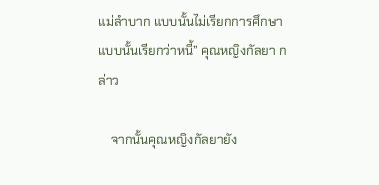แม่ลำบาก แบบนั้นไม่เรียกการศึกษา แบบนั้นเรียกว่าหนี้” คุณหญิงกัลยา กล่าว

    จากนั้นคุณหญิงกัลยายัง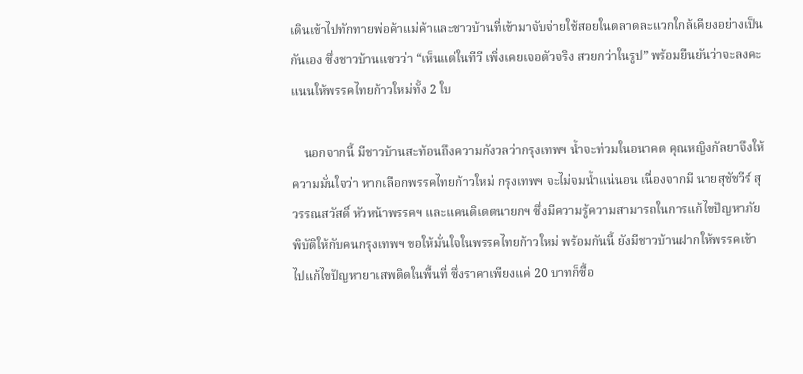เดินเข้าไปทักทายพ่อค้าแม่ค้าและชาวบ้านที่เข้ามาจับจ่ายใช้สอยในตลาดละแวกใกล้เคียงอย่างเป็นกันเอง ซึ่งชาวบ้านแซวว่า “เห็นแต่ในทีวี เพิ่งเคยเจอตัวจริง สวยกว่าในรูป” พร้อมยืนยันว่าจะลงคะแนนให้พรรคไทยก้าวใหม่ทั้ง 2 ใบ

    นอกจากนี้ มีชาวบ้านสะท้อนถึงความกังวลว่ากรุงเทพฯ น้ำจะท่วมในอนาคต คุณหญิงกัลยาจึงให้ความมั่นใจว่า หากเลือกพรรคไทยก้าวใหม่ กรุงเทพฯ จะไม่จมน้ำแน่นอน เนื่องจากมี นายสุชัชวีร์ สุวรรณสวัสดิ์ หัวหน้าพรรคฯ และแคนดิเดตนายกฯ ซึ่งมีความรู้ความสามารถในการแก้ไขปัญหาภัยพิบัติให้กับคนกรุงเทพฯ ขอให้มั่นใจในพรรคไทยก้าวใหม่ พร้อมกันนี้ ยังมีชาวบ้านฝากให้พรรคเข้าไปแก้ไขปัญหายาเสพติดในพื้นที่ ซึ่งราคาเพียงแค่ 20 บาทก็ซื้อ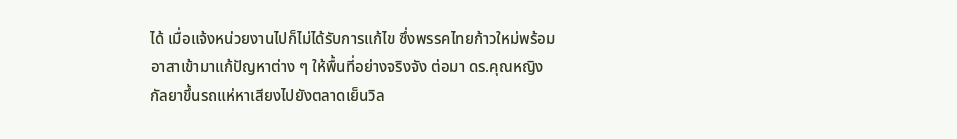ได้ เมื่อแจ้งหน่วยงานไปก็ไม่ได้รับการแก้ไข ซึ่งพรรคไทยก้าวใหม่พร้อมอาสาเข้ามาแก้ปัญหาต่าง ๆ ให้พื้นที่อย่างจริงจัง ต่อมา ดร.คุณหญิงกัลยาขึ้นรถแห่หาเสียงไปยังตลาดเย็นวิล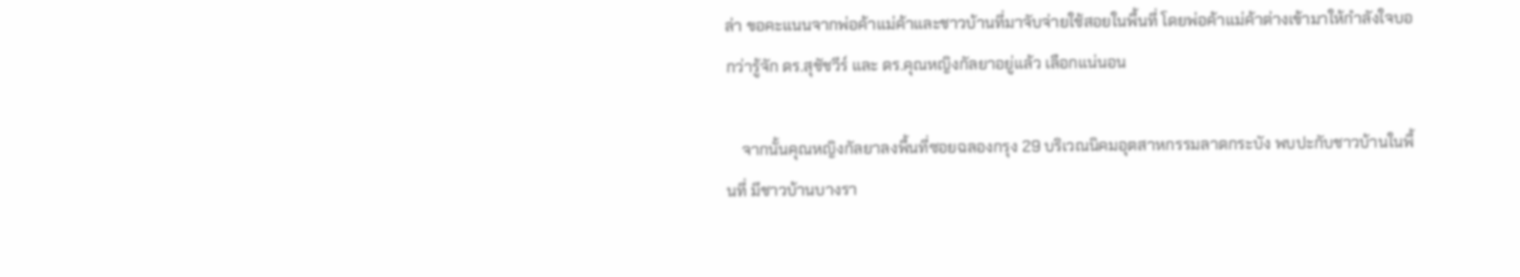ล่า ขอคะแนนจากพ่อค้าแม่ค้าและชาวบ้านที่มาจับจ่ายใช้สอยในพื้นที่ โดยพ่อค้าแม่ค้าต่างเข้ามาให้กำลังใจบอกว่ารู้จัก ดร.สุชัชวีร์ และ ดร.คุณหญิงกัลยาอยู่แล้ว เลือกแน่นอน

    จากนั้นคุณหญิงกัลยาลงพื้นที่ซอยฉลองกรุง 29 บริเวณนิคมอุตสาหกรรมลาดกระบัง พบปะกับชาวบ้านในพื้นที่ มีชาวบ้านบางรา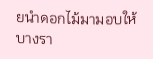ยนำดอกไม้มามอบให้ บางรา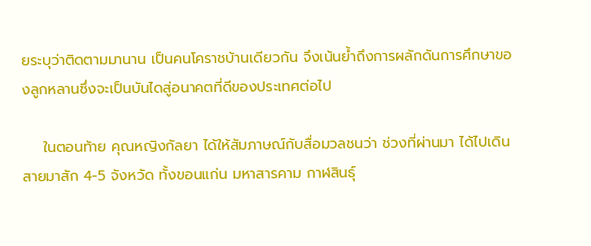ยระบุว่าติดตามมานาน เป็นคนโคราชบ้านเดียวกัน จึงเน้นย้ำถึงการผลักดันการศึกษาของลูกหลานซึ่งจะเป็นบันไดสู่อนาคตที่ดีของประเทศต่อไป

    ในตอนท้าย คุณหญิงกัลยา ได้ให้สัมภาษณ์กับสื่อมวลชนว่า ช่วงที่ผ่านมา ได้ไปเดินสายมาสัก 4-5 จังหวัด ทั้งขอนแก่น มหาสารคาม กาฬสินธุ์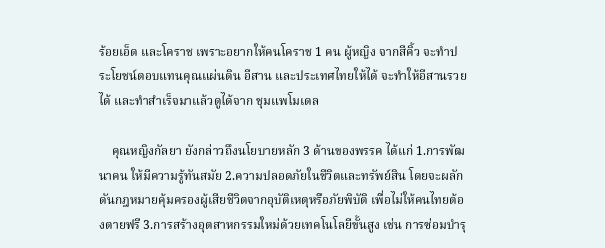ร้อยเอ็ด และโคราช เพราะอยากให้คนโคราช 1 คน ผู้หญิง จากสีคิ้ว จะทำประโยชน์ตอบแทนคุณแผ่นดิน อีสาน และประเทศไทยให้ได้ จะทำให้อีสานรวยได้ และทำสำเร็จมาแล้วดูได้จาก ชุมแพโมเดล

    คุณหญิงกัลยา ยังกล่าวถึงนโยบายหลัก 3 ด้านของพรรค ได้แก่ 1.การพัฒนาคน ให้มีความรู้ทันสมัย 2.ความปลอดภัยในชีวิตและทรัพย์สิน โดยจะผลักดันกฎหมายคุ้มครองผู้เสียชีวิตจากอุบัติเหตุหรือภัยพิบัติ เพื่อไม่ให้คนไทยต้องตายฟรี 3.การสร้างอุตสาหกรรมใหม่ด้วยเทคโนโลยีขั้นสูง เช่น การซ่อมบำรุ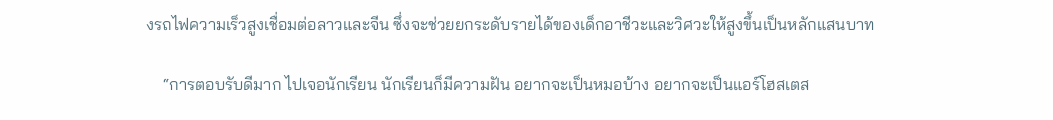งรถไฟความเร็วสูงเชื่อมต่อลาวและจีน ซึ่งจะช่วยยกระดับรายได้ของเด็กอาชีวะและวิศวะให้สูงขึ้นเป็นหลักแสนบาท

    “การตอบรับดีมาก ไปเจอนักเรียน นักเรียนก็มีความฝัน อยากจะเป็นหมอบ้าง อยากจะเป็นแอร์โฮสเตส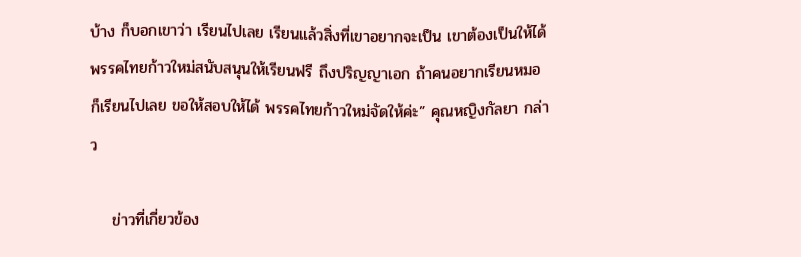บ้าง ก็บอกเขาว่า เรียนไปเลย เรียนแล้วสิ่งที่เขาอยากจะเป็น เขาต้องเป็นให้ได้ พรรคไทยก้าวใหม่สนับสนุนให้เรียนฟรี ถึงปริญญาเอก ถ้าคนอยากเรียนหมอ ก็เรียนไปเลย ขอให้สอบให้ได้ พรรคไทยก้าวใหม่จัดให้ค่ะ” คุณหญิงกัลยา กล่าว

    ข่าวที่เกี่ยวข้อง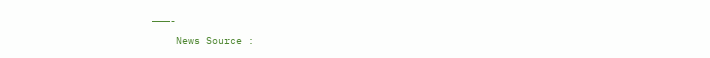———-
    News Source :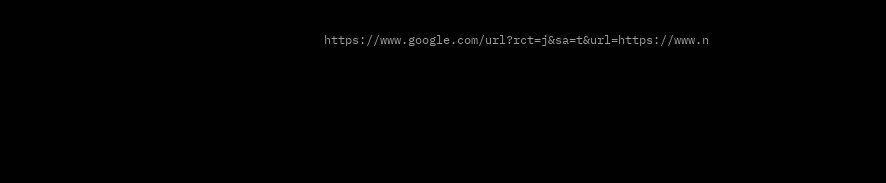https://www.google.com/url?rct=j&sa=t&url=https://www.n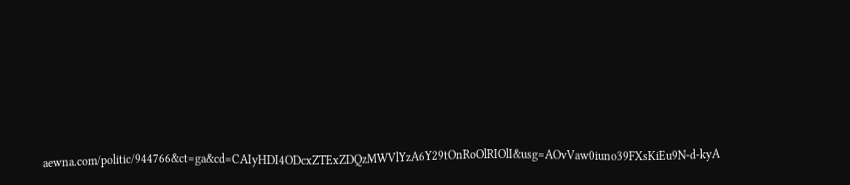aewna.com/politic/944766&ct=ga&cd=CAIyHDI4ODcxZTExZDQzMWVlYzA6Y29tOnRoOlRIOlI&usg=AOvVaw0iuno39FXsKiEu9N-d-kyA